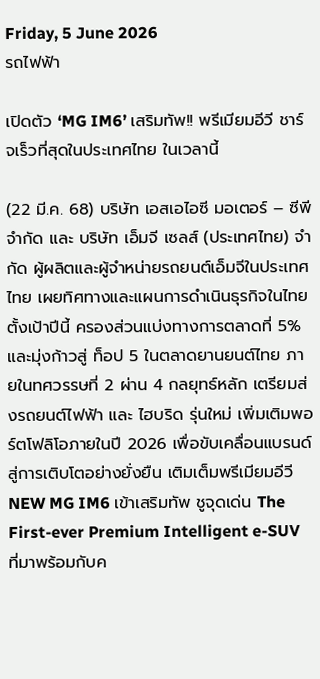Friday, 5 June 2026
รถไฟฟ้า

เปิดตัว ‘MG IM6’ เสริมทัพ!! พรีเมียมอีวี ชาร์จเร็วที่สุดในประเทศไทย ในเวลานี้

(22 มี.ค. 68) บริษัท เอสเอไอซี มอเตอร์ – ซีพี จำกัด และ บริษัท เอ็มจี เซลส์ (ประเทศไทย) จำกัด ผู้ผลิตและผู้จำหน่ายรถยนต์เอ็มจีในประเทศไทย เผยทิศทางและแผนการดำเนินธุรกิจในไทยตั้งเป้าปีนี้ ครองส่วนแบ่งทางการตลาดที่ 5% และมุ่งก้าวสู่ ท็อป 5 ในตลาดยานยนต์ไทย ภายในทศวรรษที่ 2 ผ่าน 4 กลยุทธ์หลัก เตรียมส่งรถยนต์ไฟฟ้า และ ไฮบริด รุ่นใหม่ เพิ่มเติมพอร์ตโฟลิโอภายในปี 2026 เพื่อขับเคลื่อนแบรนด์สู่การเติบโตอย่างยั่งยืน เติมเต็มพรีเมียมอีวี NEW MG IM6 เข้าเสริมทัพ ชูจุดเด่น The First-ever Premium Intelligent e-SUV ที่มาพร้อมกับค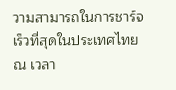วามสามารถในการชาร์จเร็วที่สุดในประเทศไทย ณ เวลา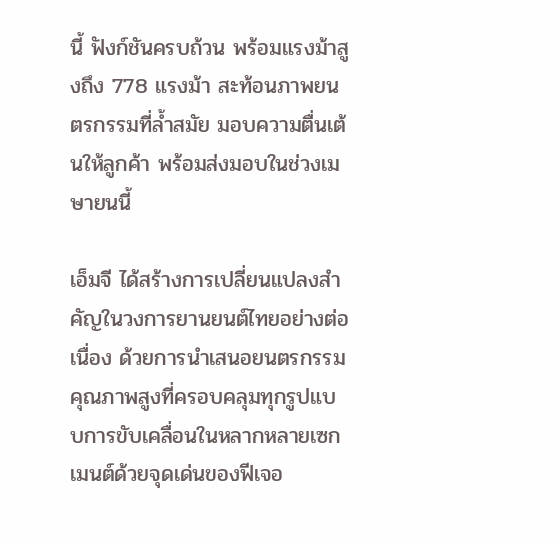นี้ ฟังก์ชันครบถ้วน พร้อมแรงม้าสูงถึง 778 แรงม้า สะท้อนภาพยนตรกรรมที่ล้ำสมัย มอบความตื่นเต้นให้ลูกค้า พร้อมส่งมอบในช่วงเมษายนนี้

เอ็มจี ได้สร้างการเปลี่ยนแปลงสำคัญในวงการยานยนต์ไทยอย่างต่อเนื่อง ด้วยการนำเสนอยนตรกรรมคุณภาพสูงที่ครอบคลุมทุกรูปแบบการขับเคลื่อนในหลากหลายเซกเมนต์ด้วยจุดเด่นของฟีเจอ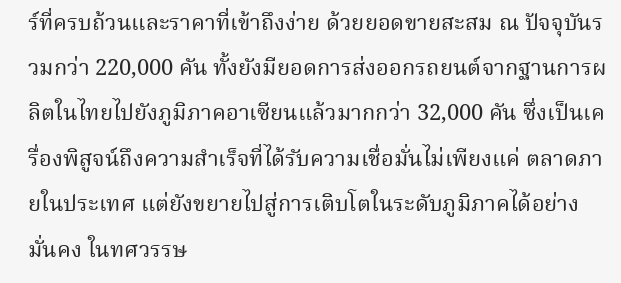ร์ที่ครบถ้วนและราคาที่เข้าถึงง่าย ด้วยยอดขายสะสม ณ ปัจจุบันรวมกว่า 220,000 คัน ทั้งยังมียอดการส่งออกรถยนต์จากฐานการผลิตในไทยไปยังภูมิภาคอาเซียนแล้วมากกว่า 32,000 คัน ซึ่งเป็นเครื่องพิสูจน์ถึงความสำเร็จที่ได้รับความเชื่อมั่นไม่เพียงแค่ ตลาดภายในประเทศ แต่ยังขยายไปสู่การเติบโตในระดับภูมิภาคได้อย่างมั่นคง ในทศวรรษ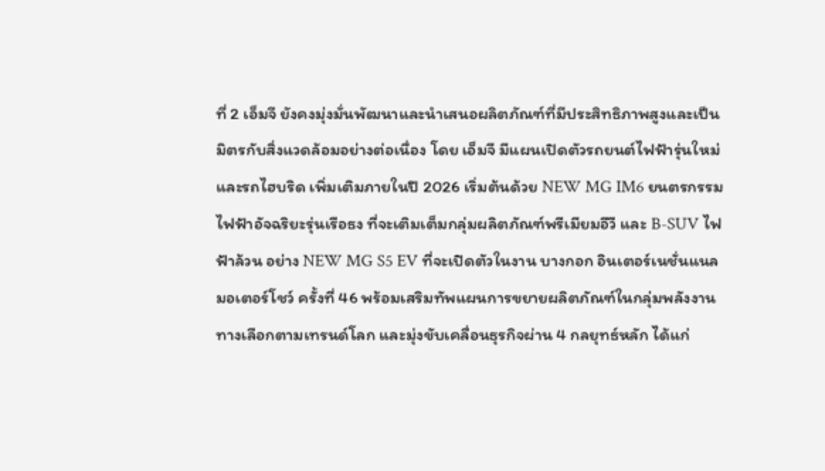ที่ 2 เอ็มจี ยังคงมุ่งมั่นพัฒนาและนำเสนอผลิตภัณฑ์ที่มีประสิทธิภาพสูงและเป็นมิตรกับสิ่งแวดล้อมอย่างต่อเนื่อง โดย เอ็มจี มีแผนเปิดตัวรถยนต์ไฟฟ้ารุ่นใหม่ และรถไฮบริด เพิ่มเติมภายในปี 2026 เริ่มต้นด้วย NEW MG IM6 ยนตรกรรมไฟฟ้าอัจฉริยะรุ่นเรือธง ที่จะเติมเต็มกลุ่มผลิตภัณฑ์พรีเมียมอีวี และ B-SUV ไฟฟ้าล้วน อย่าง NEW MG S5 EV ที่จะเปิดตัวในงาน บางกอก อินเตอร์เนชั่นแนล มอเตอร์โชว์ ครั้งที่ 46 พร้อมเสริมทัพแผนการขยายผลิตภัณฑ์ในกลุ่มพลังงานทางเลือกตามเทรนด์โลก และมุ่งขับเคลื่อนธุรกิจผ่าน 4 กลยุทธ์หลัก ได้แก่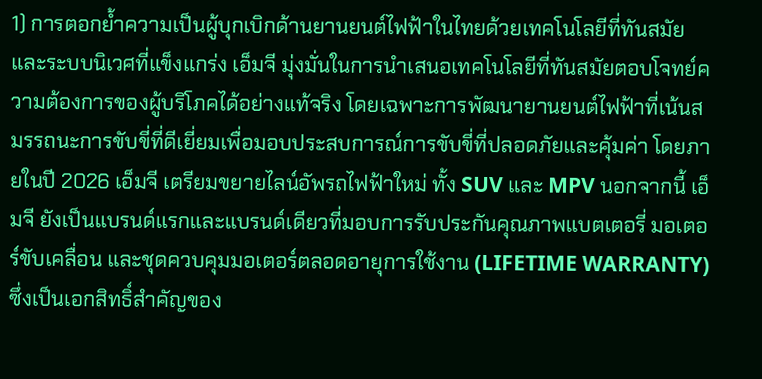1) การตอกย้ำความเป็นผู้บุกเบิกด้านยานยนต์ไฟฟ้าในไทยด้วยเทคโนโลยีที่ทันสมัยและระบบนิเวศที่แข็งแกร่ง เอ็มจี มุ่งมั่นในการนำเสนอเทคโนโลยีที่ทันสมัยตอบโจทย์ความต้องการของผู้บริโภคได้อย่างแท้จริง โดยเฉพาะการพัฒนายานยนต์ไฟฟ้าที่เน้นสมรรถนะการขับขี่ที่ดีเยี่ยมเพื่อมอบประสบการณ์การขับขี่ที่ปลอดภัยและคุ้มค่า โดยภายในปี 2026 เอ็มจี เตรียมขยายไลน์อัพรถไฟฟ้าใหม่ ทั้ง SUV และ MPV นอกจากนี้ เอ็มจี ยังเป็นแบรนด์แรกและแบรนด์เดียวที่มอบการรับประกันคุณภาพแบตเตอรี่ มอเตอร์ขับเคลื่อน และชุดควบคุมมอเตอร์ตลอดอายุการใช้งาน (LIFETIME WARRANTY) ซึ่งเป็นเอกสิทธิ์สำคัญของ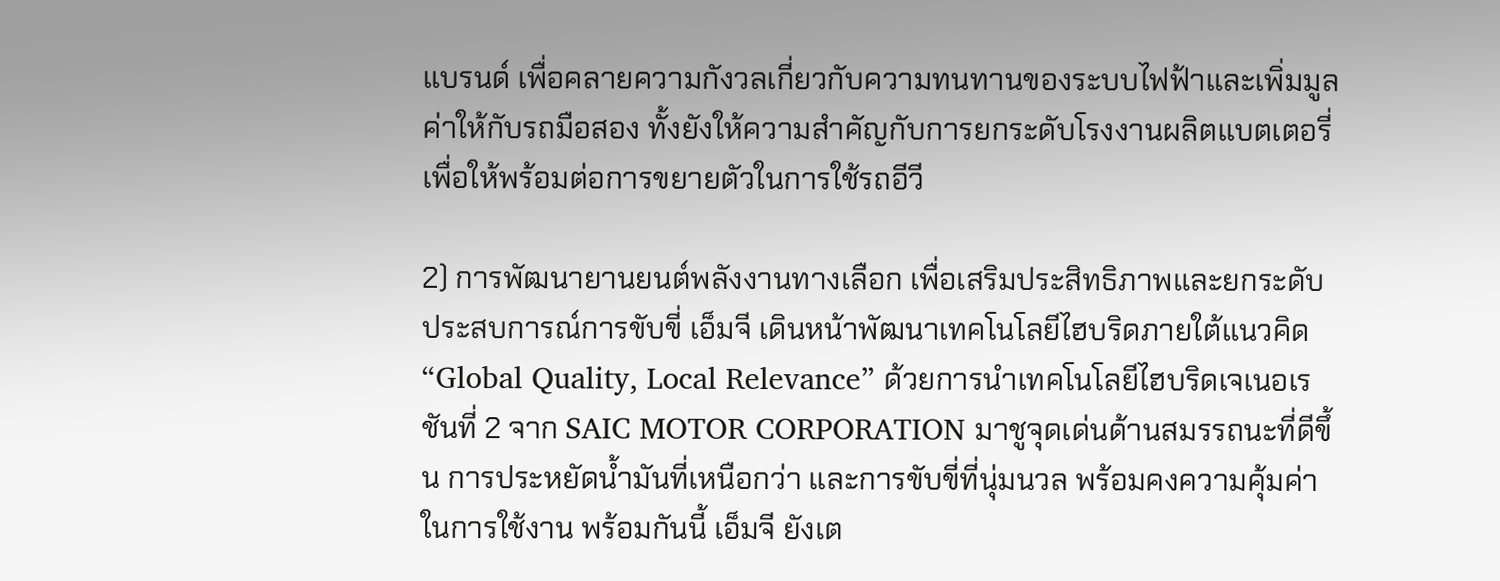แบรนด์ เพื่อคลายความกังวลเกี่ยวกับความทนทานของระบบไฟฟ้าและเพิ่มมูลค่าให้กับรถมือสอง ทั้งยังให้ความสำคัญกับการยกระดับโรงงานผลิตแบตเตอรี่ เพื่อให้พร้อมต่อการขยายตัวในการใช้รถอีวี

2) การพัฒนายานยนต์พลังงานทางเลือก เพื่อเสริมประสิทธิภาพและยกระดับประสบการณ์การขับขี่ เอ็มจี เดินหน้าพัฒนาเทคโนโลยีไฮบริดภายใต้แนวคิด “Global Quality, Local Relevance” ด้วยการนำเทคโนโลยีไฮบริดเจเนอเรชันที่ 2 จาก SAIC MOTOR CORPORATION มาชูจุดเด่นด้านสมรรถนะที่ดีขึ้น การประหยัดน้ำมันที่เหนือกว่า และการขับขี่ที่นุ่มนวล พร้อมคงความคุ้มค่าในการใช้งาน พร้อมกันนี้ เอ็มจี ยังเต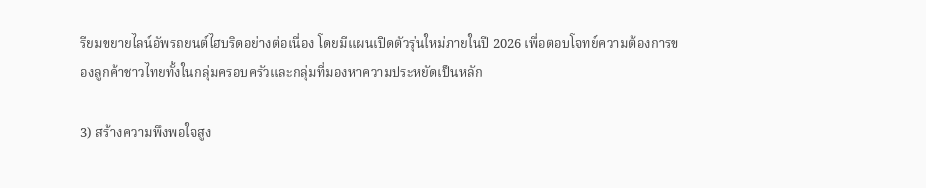รียมขยายไลน์อัพรถยนต์ไฮบริดอย่างต่อเนื่อง โดยมีแผนเปิดตัวรุ่นใหม่ภายในปี 2026 เพื่อตอบโจทย์ความต้องการของลูกค้าชาวไทยทั้งในกลุ่มครอบครัวและกลุ่มที่มองหาความประหยัดเป็นหลัก

3) สร้างความพึงพอใจสูง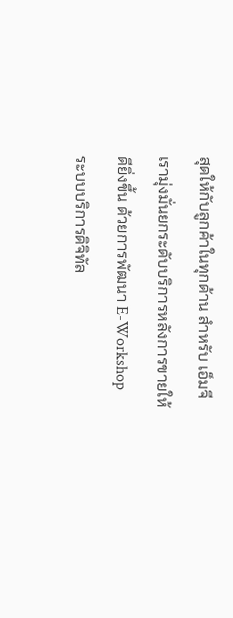สุดให้กับลูกค้าในทุกด้าน สำหรับ เอ็มจี เรามุ่งมั่นยกระดับบริการหลังการขายให้ดียิ่งขึ้น ด้วยการพัฒนา E-Workshop ระบบบริการดิจิทัล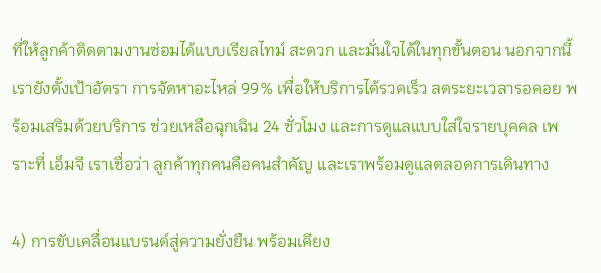ที่ให้ลูกค้าติดตามงานซ่อมได้แบบเรียลไทม์ สะดวก และมั่นใจได้ในทุกขั้นตอน นอกจากนี้ เรายังตั้งเป้าอัตรา การจัดหาอะไหล่ 99% เพื่อให้บริการได้รวดเร็ว ลดระยะเวลารอคอย พร้อมเสริมด้วยบริการ ช่วยเหลือฉุกเฉิน 24 ชั่วโมง และการดูแลแบบใส่ใจรายบุคคล เพราะที่ เอ็มจี เราเชื่อว่า ลูกค้าทุกคนคือคนสำคัญ และเราพร้อมดูแลตลอดการเดินทาง

4) การขับเคลื่อนแบรนด์สู่ความยั่งยืน พร้อมเคียง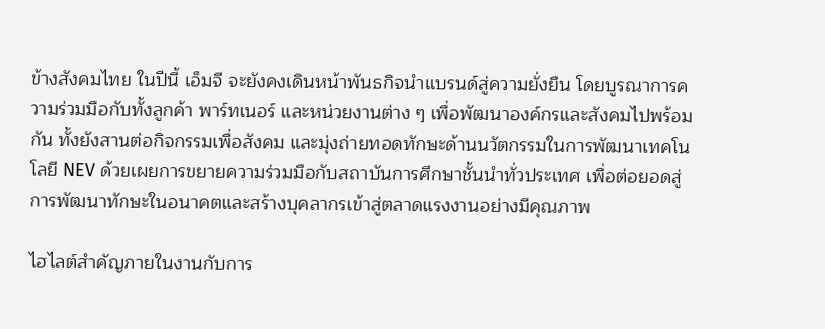ข้างสังคมไทย ในปีนี้ เอ็มจี จะยังคงเดินหน้าพันธกิจนำแบรนด์สู่ความยั่งยืน โดยบูรณาการความร่วมมือกับทั้งลูกค้า พาร์ทเนอร์ และหน่วยงานต่าง ๆ เพื่อพัฒนาองค์กรและสังคมไปพร้อมกัน ทั้งยังสานต่อกิจกรรมเพื่อสังคม และมุ่งถ่ายทอดทักษะด้านนวัตกรรมในการพัฒนาเทคโนโลยี NEV ด้วยเผยการขยายความร่วมมือกับสถาบันการศึกษาชั้นนำทั่วประเทศ เพื่อต่อยอดสู่การพัฒนาทักษะในอนาคตและสร้างบุคลากรเข้าสู่ตลาดแรงงานอย่างมีคุณภาพ

ไฮไลต์สำคัญภายในงานกับการ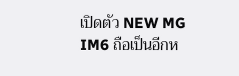เปิดตัว NEW MG IM6 ถือเป็นอีกห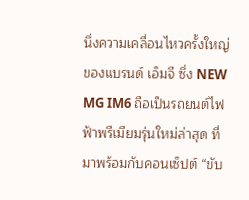นึ่งความเคลื่อนไหวครั้งใหญ่ ของแบรนด์ เอ็มจี ซึ่ง NEW MG IM6 ถือเป็นรถยนต์ไฟฟ้าพรีเมียมรุ่นใหม่ล่าสุด ที่มาพร้อมกับคอนเซ็ปต์ “ขับ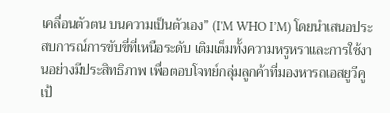เคลื่อนตัวตน บนความเป็นตัวเอง” (I'M WHO I’M) โดยนำเสนอประสบการณ์การขับขี่ที่เหนือระดับ เติมเต็มทั้งความหรูหราและการใช้งานอย่างมีประสิทธิภาพ เพื่อตอบโจทย์กลุ่มลูกค้าที่มองหารถเอสยูวีคูเป้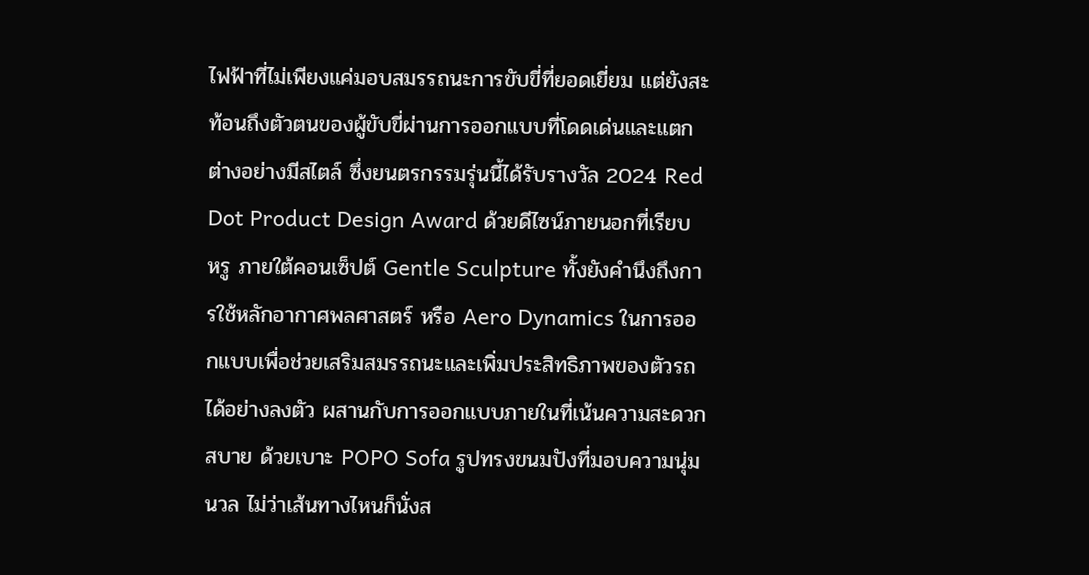ไฟฟ้าที่ไม่เพียงแค่มอบสมรรถนะการขับขี่ที่ยอดเยี่ยม แต่ยังสะท้อนถึงตัวตนของผู้ขับขี่ผ่านการออกแบบที่โดดเด่นและแตกต่างอย่างมีสไตล์ ซึ่งยนตรกรรมรุ่นนี้ได้รับรางวัล 2024 Red Dot Product Design Award ด้วยดีไซน์ภายนอกที่เรียบหรู ภายใต้คอนเซ็ปต์ Gentle Sculpture ทั้งยังคำนึงถึงการใช้หลักอากาศพลศาสตร์ หรือ Aero Dynamics ในการออกแบบเพื่อช่วยเสริมสมรรถนะและเพิ่มประสิทธิภาพของตัวรถได้อย่างลงตัว ผสานกับการออกแบบภายในที่เน้นความสะดวกสบาย ด้วยเบาะ POPO Sofa รูปทรงขนมปังที่มอบความนุ่มนวล ไม่ว่าเส้นทางไหนก็นั่งส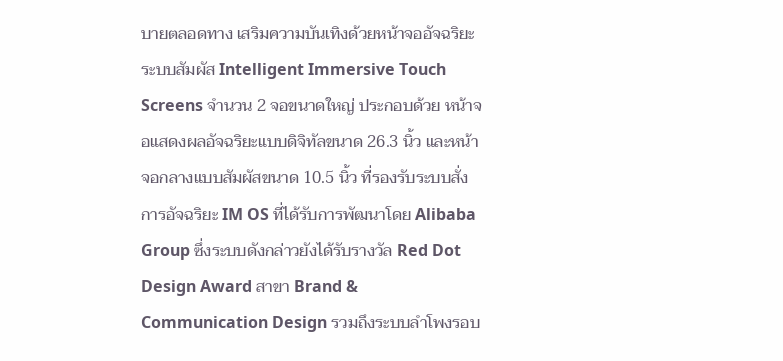บายตลอดทาง เสริมความบันเทิงด้วยหน้าจออัจฉริยะระบบสัมผัส Intelligent Immersive Touch Screens จำนวน 2 จอขนาดใหญ่ ประกอบด้วย หน้าจอแสดงผลอัจฉริยะแบบดิจิทัลขนาด 26.3 นิ้ว และหน้าจอกลางแบบสัมผัสขนาด 10.5 นิ้ว ที่รองรับระบบสั่งการอัจฉริยะ IM OS ที่ได้รับการพัฒนาโดย Alibaba Group ซึ่งระบบดังกล่าวยังได้รับรางวัล Red Dot Design Award สาขา Brand & Communication Design รวมถึงระบบลำโพงรอบ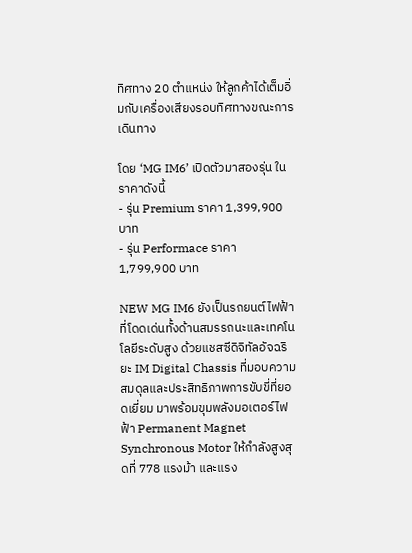ทิศทาง 20 ตำแหน่ง ให้ลูกค้าได้เต็มอิ่มกับเครื่องเสียงรอบทิศทางขณะการเดินทาง

โดย ‘MG IM6’ เปิดตัวมาสองรุ่น ในราคาดังนี้
- รุ่น Premium ราคา 1,399,900 บาท
- รุ่น Performace ราคา 1,799,900 บาท

NEW MG IM6 ยังเป็นรถยนต์ไฟฟ้าที่โดดเด่นทั้งด้านสมรรถนะและเทคโนโลยีระดับสูง ด้วยแชสซีดิจิทัลอัจฉริยะ IM Digital Chassis ที่มอบความสมดุลและประสิทธิภาพการขับขี่ที่ยอดเยี่ยม มาพร้อมขุมพลังมอเตอร์ไฟฟ้า Permanent Magnet Synchronous Motor ให้กำลังสูงสุดที่ 778 แรงม้า และแรง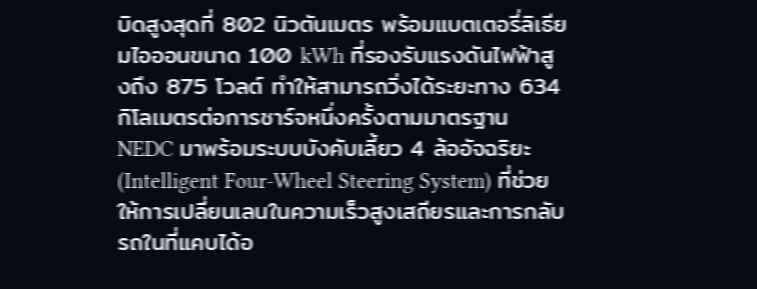บิดสูงสุดที่ 802 นิวตันเมตร พร้อมแบตเตอรี่ลิเธียมไอออนขนาด 100 kWh ที่รองรับแรงดันไฟฟ้าสูงถึง 875 โวลต์ ทำให้สามารถวิ่งได้ระยะทาง 634 กิโลเมตรต่อการชาร์จหนึ่งครั้งตามมาตรฐาน NEDC มาพร้อมระบบบังคับเลี้ยว 4 ล้ออัจฉริยะ (Intelligent Four-Wheel Steering System) ที่ช่วยให้การเปลี่ยนเลนในความเร็วสูงเสถียรและการกลับรถในที่แคบได้อ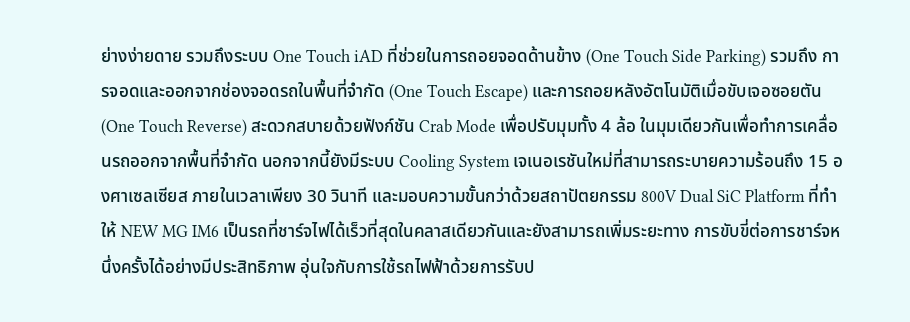ย่างง่ายดาย รวมถึงระบบ One Touch iAD ที่ช่วยในการถอยจอดด้านข้าง (One Touch Side Parking) รวมถึง การจอดและออกจากช่องจอดรถในพื้นที่จำกัด (One Touch Escape) และการถอยหลังอัตโนมัติเมื่อขับเจอซอยตัน (One Touch Reverse) สะดวกสบายด้วยฟังก์ชัน Crab Mode เพื่อปรับมุมทั้ง 4 ล้อ ในมุมเดียวกันเพื่อทำการเคลื่อนรถออกจากพื้นที่จำกัด นอกจากนี้ยังมีระบบ Cooling System เจเนอเรชันใหม่ที่สามารถระบายความร้อนถึง 15 องศาเซลเซียส ภายในเวลาเพียง 30 วินาที และมอบความขั้นกว่าด้วยสถาปัตยกรรม 800V Dual SiC Platform ที่ทำให้ NEW MG IM6 เป็นรถที่ชาร์จไฟได้เร็วที่สุดในคลาสเดียวกันและยังสามารถเพิ่มระยะทาง การขับขี่ต่อการชาร์จหนึ่งครั้งได้อย่างมีประสิทธิภาพ อุ่นใจกับการใช้รถไฟฟ้าด้วยการรับป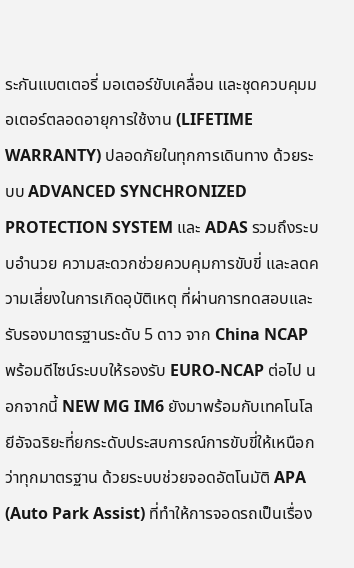ระกันแบตเตอรี่ มอเตอร์ขับเคลื่อน และชุดควบคุมมอเตอร์ตลอดอายุการใช้งาน (LIFETIME WARRANTY) ปลอดภัยในทุกการเดินทาง ด้วยระบบ ADVANCED SYNCHRONIZED PROTECTION SYSTEM และ ADAS รวมถึงระบบอำนวย ความสะดวกช่วยควบคุมการขับขี่ และลดความเสี่ยงในการเกิดอุบัติเหตุ ที่ผ่านการทดสอบและรับรองมาตรฐานระดับ 5 ดาว จาก China NCAP พร้อมดีไซน์ระบบให้รองรับ EURO-NCAP ต่อไป นอกจากนี้ NEW MG IM6 ยังมาพร้อมกับเทคโนโลยีอัจฉริยะที่ยกระดับประสบการณ์การขับขี่ให้เหนือกว่าทุกมาตรฐาน ด้วยระบบช่วยจอดอัตโนมัติ APA (Auto Park Assist) ที่ทำให้การจอดรถเป็นเรื่อง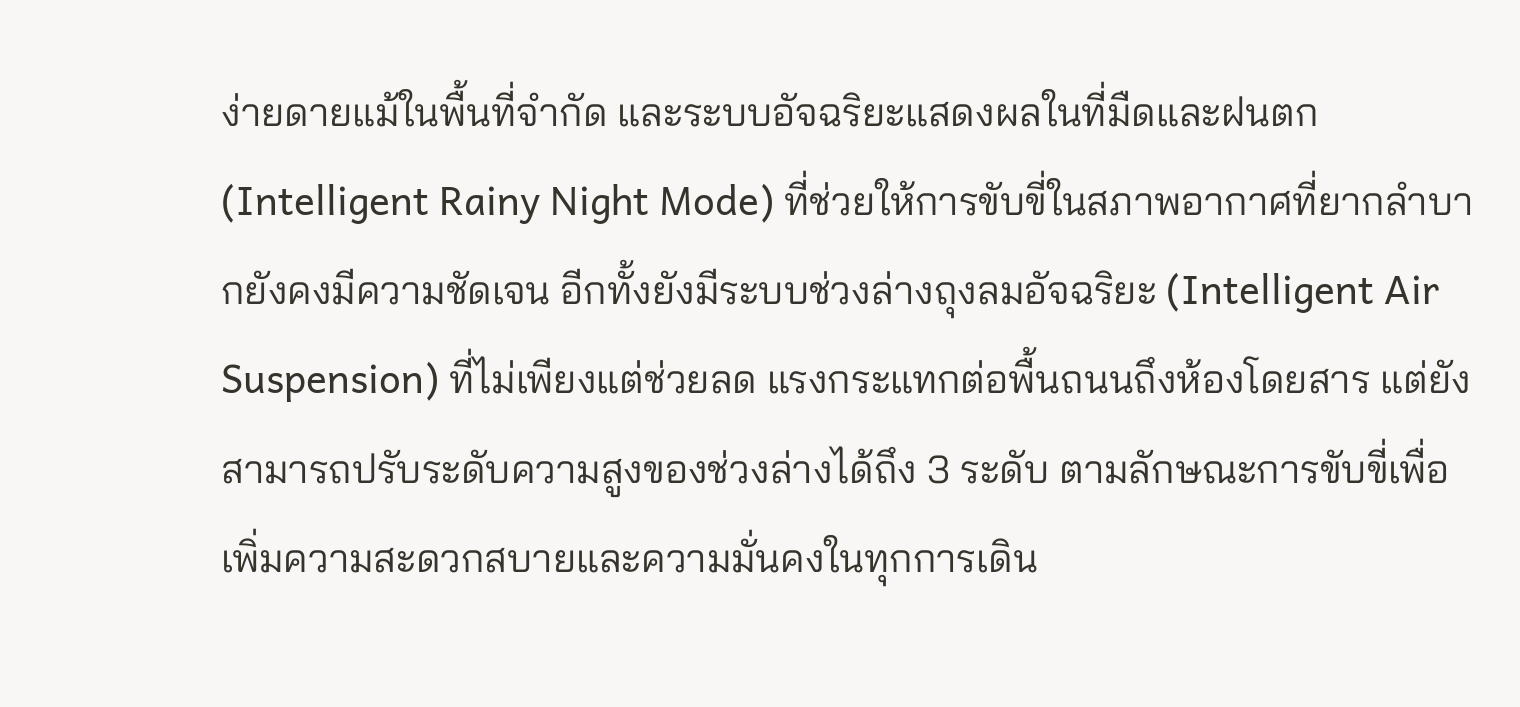ง่ายดายแม้ในพื้นที่จำกัด และระบบอัจฉริยะแสดงผลในที่มืดและฝนตก (Intelligent Rainy Night Mode) ที่ช่วยให้การขับขี่ในสภาพอากาศที่ยากลำบากยังคงมีความชัดเจน อีกทั้งยังมีระบบช่วงล่างถุงลมอัจฉริยะ (Intelligent Air Suspension) ที่ไม่เพียงแต่ช่วยลด แรงกระแทกต่อพื้นถนนถึงห้องโดยสาร แต่ยังสามารถปรับระดับความสูงของช่วงล่างได้ถึง 3 ระดับ ตามลักษณะการขับขี่เพื่อเพิ่มความสะดวกสบายและความมั่นคงในทุกการเดิน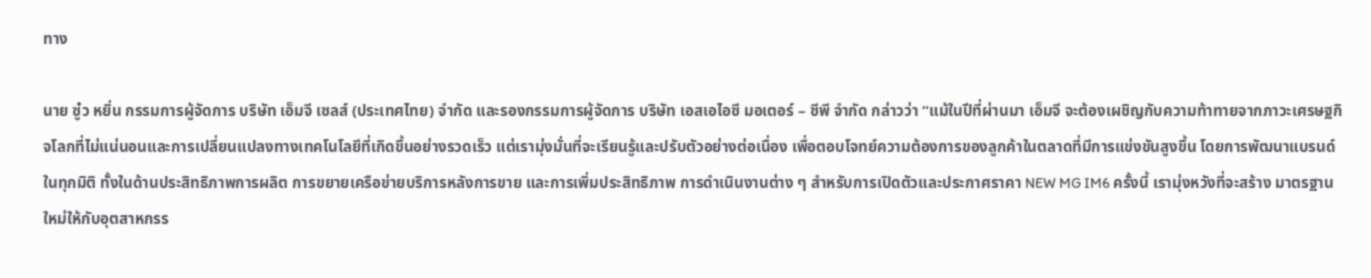ทาง

นาย ซู๋ว หยิ่น กรรมการผู้จัดการ บริษัท เอ็มจี เซลส์ (ประเทศไทย) จำกัด และรองกรรมการผู้จัดการ บริษัท เอสเอไอซี มอเตอร์ – ซีพี จำกัด กล่าวว่า “แม้ในปีที่ผ่านมา เอ็มจี จะต้องเผชิญกับความท้าทายจากภาวะเศรษฐกิจโลกที่ไม่แน่นอนและการเปลี่ยนแปลงทางเทคโนโลยีที่เกิดขึ้นอย่างรวดเร็ว แต่เรามุ่งมั่นที่จะเรียนรู้และปรับตัวอย่างต่อเนื่อง เพื่อตอบโจทย์ความต้องการของลูกค้าในตลาดที่มีการแข่งขันสูงขึ้น โดยการพัฒนาแบรนด์ในทุกมิติ ทั้งในด้านประสิทธิภาพการผลิต การขยายเครือข่ายบริการหลังการขาย และการเพิ่มประสิทธิภาพ การดำเนินงานต่าง ๆ สำหรับการเปิดตัวและประกาศราคา NEW MG IM6 ครั้งนี้ เรามุ่งหวังที่จะสร้าง มาตรฐานใหม่ให้กับอุตสาหกรร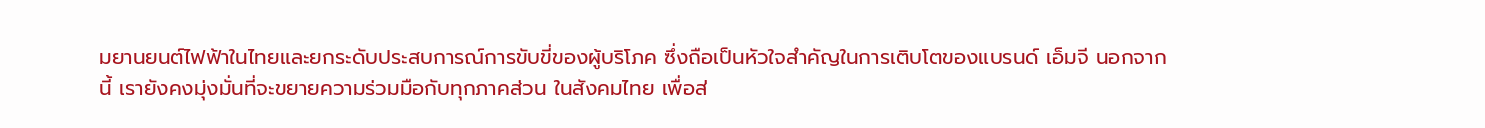มยานยนต์ไฟฟ้าในไทยและยกระดับประสบการณ์การขับขี่ของผู้บริโภค ซึ่งถือเป็นหัวใจสำคัญในการเติบโตของแบรนด์ เอ็มจี นอกจากนี้ เรายังคงมุ่งมั่นที่จะขยายความร่วมมือกับทุกภาคส่วน ในสังคมไทย เพื่อส่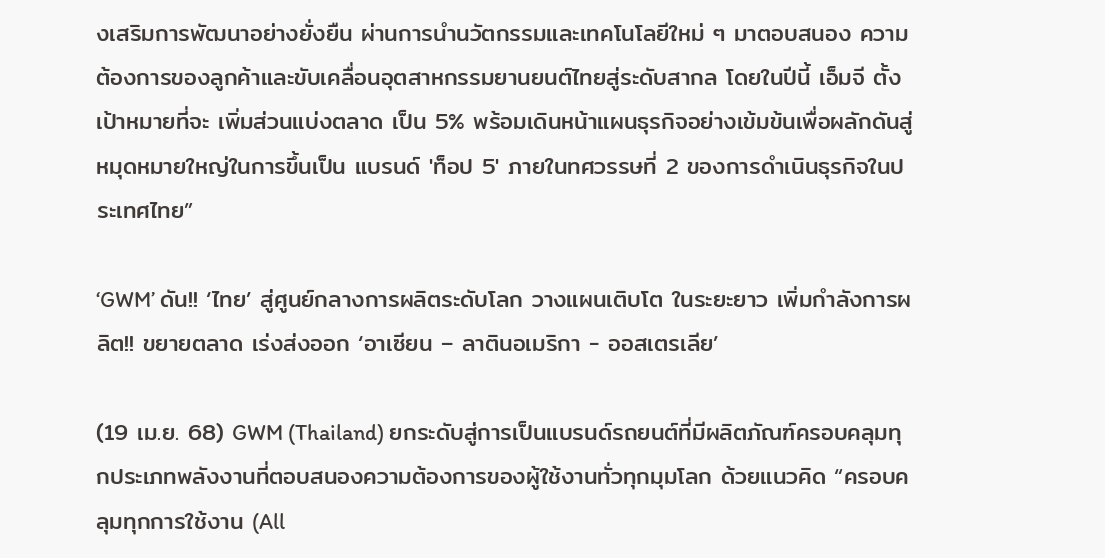งเสริมการพัฒนาอย่างยั่งยืน ผ่านการนำนวัตกรรมและเทคโนโลยีใหม่ ๆ มาตอบสนอง ความต้องการของลูกค้าและขับเคลื่อนอุตสาหกรรมยานยนต์ไทยสู่ระดับสากล โดยในปีนี้ เอ็มจี ตั้งเป้าหมายที่จะ เพิ่มส่วนแบ่งตลาด เป็น 5% พร้อมเดินหน้าแผนธุรกิจอย่างเข้มข้นเพื่อผลักดันสู่หมุดหมายใหญ่ในการขึ้นเป็น แบรนด์ 'ท็อป 5' ภายในทศวรรษที่ 2 ของการดำเนินธุรกิจในประเทศไทย”

‘GWM’ ดัน!! ‘ไทย’ สู่ศูนย์กลางการผลิตระดับโลก วางแผนเติบโต ในระยะยาว เพิ่มกำลังการผลิต!! ขยายตลาด เร่งส่งออก ‘อาเซียน – ลาตินอเมริกา - ออสเตรเลีย’

(19 เม.ย. 68) GWM (Thailand) ยกระดับสู่การเป็นแบรนด์รถยนต์ที่มีผลิตภัณฑ์ครอบคลุมทุกประเภทพลังงานที่ตอบสนองความต้องการของผู้ใช้งานทั่วทุกมุมโลก ด้วยแนวคิด “ครอบคลุมทุกการใช้งาน (All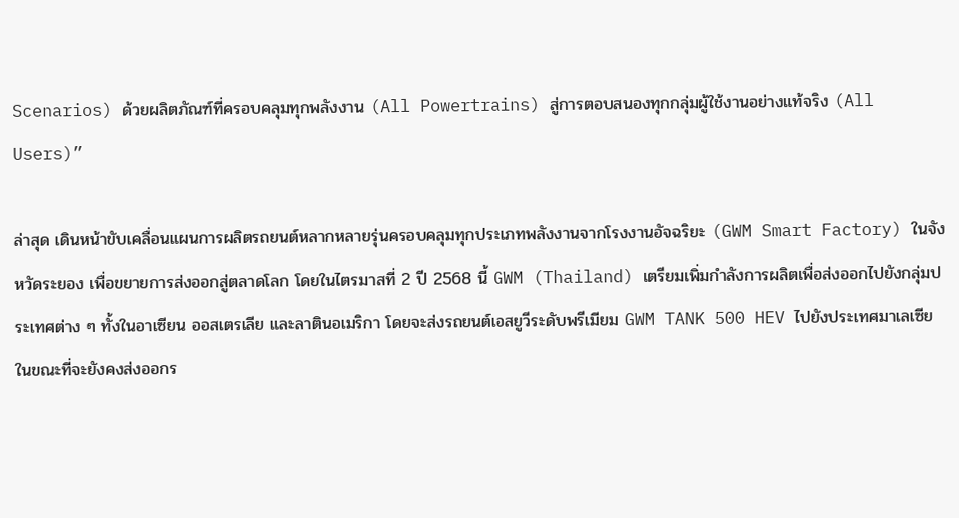Scenarios) ด้วยผลิตภัณฑ์ที่ครอบคลุมทุกพลังงาน (All Powertrains) สู่การตอบสนองทุกกลุ่มผู้ใช้งานอย่างแท้จริง (All Users)”

ล่าสุด เดินหน้าขับเคลื่อนแผนการผลิตรถยนต์หลากหลายรุ่นครอบคลุมทุกประเภทพลังงานจากโรงงานอัจฉริยะ (GWM Smart Factory) ในจังหวัดระยอง เพื่อขยายการส่งออกสู่ตลาดโลก โดยในไตรมาสที่ 2 ปี 2568 นี้ GWM (Thailand) เตรียมเพิ่มกำลังการผลิตเพื่อส่งออกไปยังกลุ่มประเทศต่าง ๆ ทั้งในอาเซียน ออสเตรเลีย และลาตินอเมริกา โดยจะส่งรถยนต์เอสยูวีระดับพรีเมียม GWM TANK 500 HEV ไปยังประเทศมาเลเซีย ในขณะที่จะยังคงส่งออกร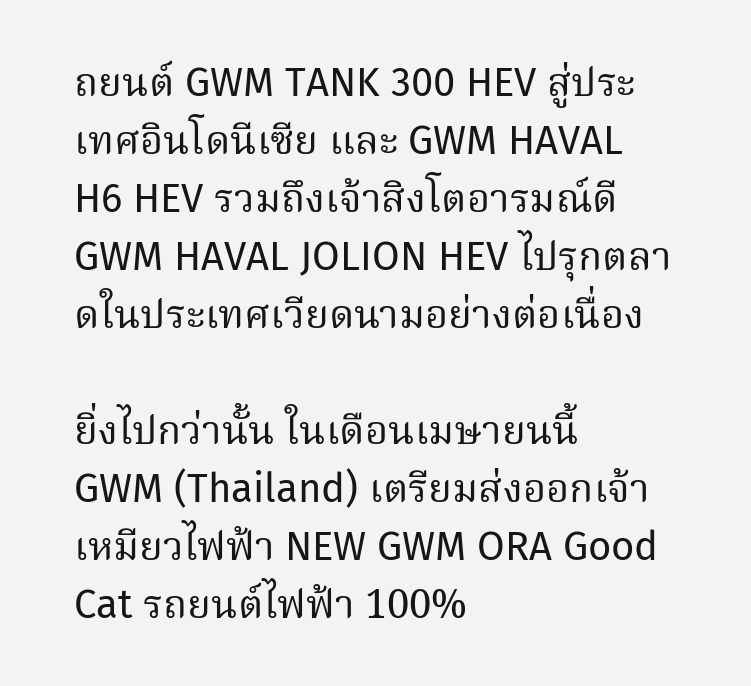ถยนต์ GWM TANK 300 HEV สู่ประเทศอินโดนีเซีย และ GWM HAVAL H6 HEV รวมถึงเจ้าสิงโตอารมณ์ดี GWM HAVAL JOLION HEV ไปรุกตลาดในประเทศเวียดนามอย่างต่อเนื่อง

ยิ่งไปกว่านั้น ในเดือนเมษายนนี้ GWM (Thailand) เตรียมส่งออกเจ้าเหมียวไฟฟ้า NEW GWM ORA Good Cat รถยนต์ไฟฟ้า 100%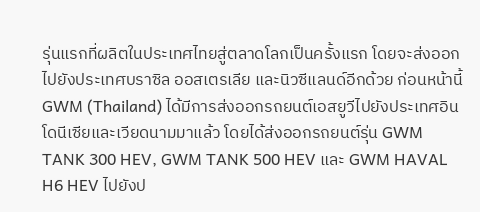รุ่นแรกที่ผลิตในประเทศไทยสู่ตลาดโลกเป็นครั้งแรก โดยจะส่งออกไปยังประเทศบราซิล ออสเตรเลีย และนิวซีแลนด์อีกด้วย ก่อนหน้านี้ GWM (Thailand) ได้มีการส่งออกรถยนต์เอสยูวีไปยังประเทศอินโดนีเซียและเวียดนามมาแล้ว โดยได้ส่งออกรถยนต์รุ่น GWM TANK 300 HEV, GWM TANK 500 HEV และ GWM HAVAL H6 HEV ไปยังป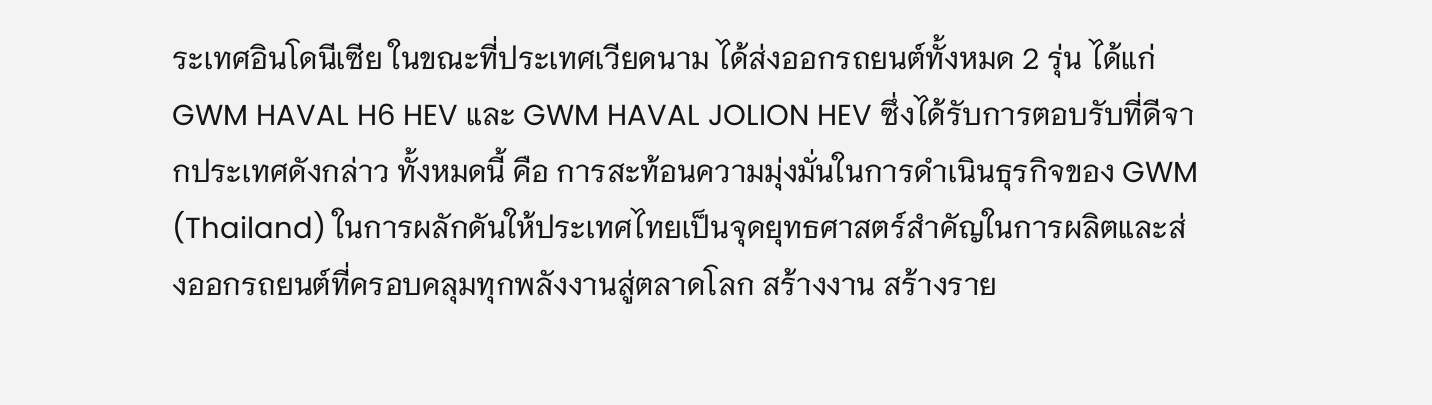ระเทศอินโดนีเซีย ในขณะที่ประเทศเวียดนาม ได้ส่งออกรถยนต์ทั้งหมด 2 รุ่น ได้แก่ GWM HAVAL H6 HEV และ GWM HAVAL JOLION HEV ซึ่งได้รับการตอบรับที่ดีจากประเทศดังกล่าว ทั้งหมดนี้ คือ การสะท้อนความมุ่งมั่นในการดำเนินธุรกิจของ GWM (Thailand) ในการผลักดันให้ประเทศไทยเป็นจุดยุทธศาสตร์สำคัญในการผลิตและส่งออกรถยนต์ที่ครอบคลุมทุกพลังงานสู่ตลาดโลก สร้างงาน สร้างราย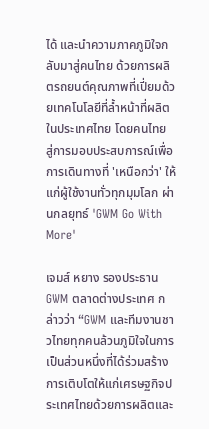ได้ และนำความภาคภูมิใจกลับมาสู่คนไทย ด้วยการผลิตรถยนต์คุณภาพที่เปี่ยมด้วยเทคโนโลยีที่ล้ำหน้าที่ผลิตในประเทศไทย โดยคนไทย สู่การมอบประสบการณ์เพื่อการเดินทางที่ 'เหนือกว่า' ให้แก่ผู้ใช้งานทั่วทุกมุมโลก ผ่านกลยุทธ์ 'GWM Go With More'

เจมส์ หยาง รองประธาน GWM ตลาดต่างประเทศ กล่าวว่า “GWM และทีมงานชาวไทยทุกคนล้วนภูมิใจในการเป็นส่วนหนึ่งที่ได้ร่วมสร้างการเติบโตให้แก่เศรษฐกิจประเทศไทยด้วยการผลิตและ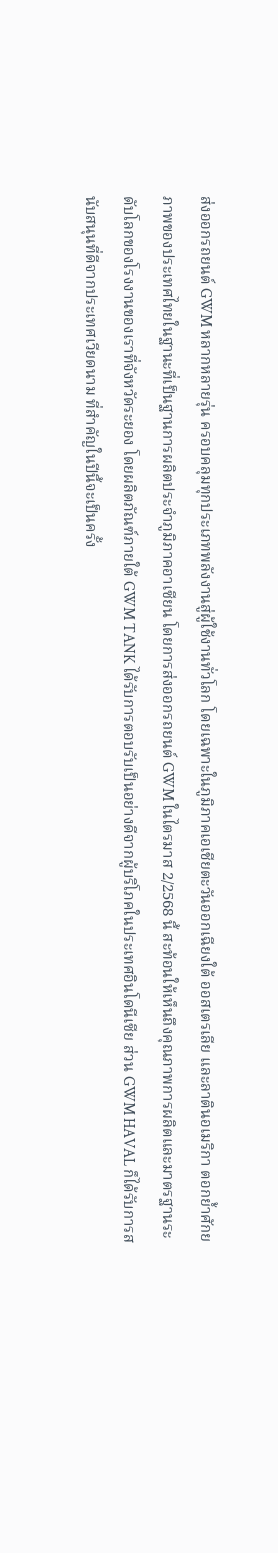ส่งออกรถยนต์ GWM หลากหลายรุ่น ครอบคลุมทุกประเภทพลังงานสู่ผู้ใช้งานทั่วโลก โดยเฉพาะในภูมิภาคเอเชียตะวันออกเฉียงใต้ ออสเตรเลีย และลาตินอเมริกา ตอกย้ำศักยภาพของประเทศไทยในฐานะที่เป็นฐานการผลิตประจำภูมิภาคอาเซียน โดยการส่งออกรถยนต์ GWM ในไตรมาส 2/2568 นี้ สะท้อนให้เห็นถึงคุณภาพการผลิตและมาตรฐานระดับโลกของโรงงานของเราที่จังหวัดระยอง โดยผลิตภัณฑ์ภายใต้ GWM TANK ได้รับการตอบรับเป็นอย่างดีจากผู้บริโภคในประเทศอินโดนีเซีย ส่วน GWM HAVAL ก็ได้รับการสนับสนุนที่ดีจากประเทศเวียดนาม ที่สำคัญในปีนี้จะเป็นครั้ง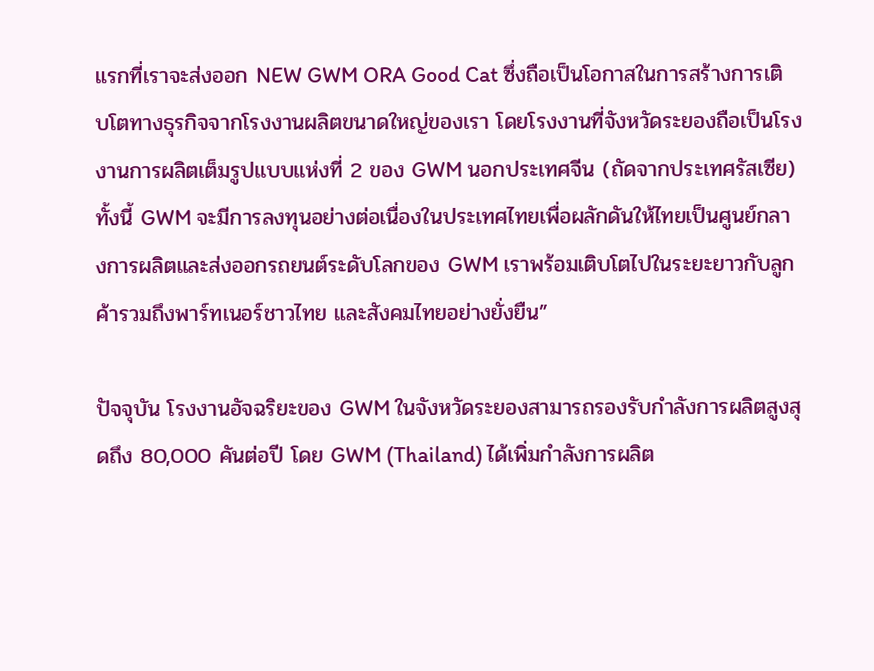แรกที่เราจะส่งออก NEW GWM ORA Good Cat ซึ่งถือเป็นโอกาสในการสร้างการเติบโตทางธุรกิจจากโรงงานผลิตขนาดใหญ่ของเรา โดยโรงงานที่จังหวัดระยองถือเป็นโรงงานการผลิตเต็มรูปแบบแห่งที่ 2 ของ GWM นอกประเทศจีน (ถัดจากประเทศรัสเซีย) ทั้งนี้ GWM จะมีการลงทุนอย่างต่อเนื่องในประเทศไทยเพื่อผลักดันให้ไทยเป็นศูนย์กลางการผลิตและส่งออกรถยนต์ระดับโลกของ GWM เราพร้อมเติบโตไปในระยะยาวกับลูกค้ารวมถึงพาร์ทเนอร์ชาวไทย และสังคมไทยอย่างยั่งยืน”

ปัจจุบัน โรงงานอัจฉริยะของ GWM ในจังหวัดระยองสามารถรองรับกำลังการผลิตสูงสุดถึง 80,000 คันต่อปี โดย GWM (Thailand) ได้เพิ่มกำลังการผลิต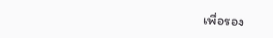เพื่อรอง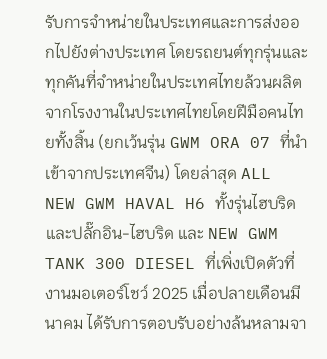รับการจำหน่ายในประเทศและการส่งออกไปยังต่างประเทศ โดยรถยนต์ทุกรุ่นและทุกคันที่จำหน่ายในประเทศไทยล้วนผลิตจากโรงงานในประเทศไทยโดยฝีมือคนไทยทั้งสิ้น (ยกเว้นรุ่น GWM ORA 07 ที่นำเข้าจากประเทศจีน) โดยล่าสุด ALL NEW GWM HAVAL H6 ทั้งรุ่นไฮบริด และปลั๊กอิน-ไฮบริด และ NEW GWM TANK 300 DIESEL ที่เพิ่งเปิดตัวที่งานมอเตอร์โชว์ 2025 เมื่อปลายเดือนมีนาคม ได้รับการตอบรับอย่างล้นหลามจา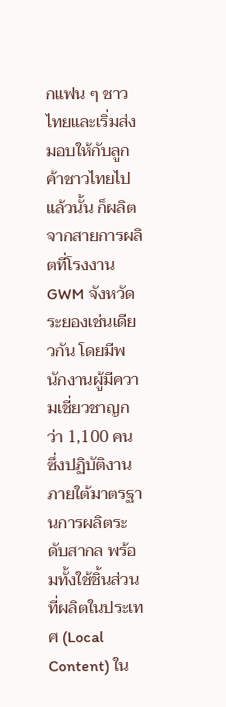กแฟน ๆ ชาวไทยและเริ่มส่งมอบให้กับลูกค้าชาวไทยไปแล้วนั้น ก็ผลิตจากสายการผลิตที่โรงงาน GWM จังหวัดระยองเช่นเดียวกัน โดยมีพนักงานผู้มีความเชี่ยวชาญกว่า 1,100 คน ซึ่งปฏิบัติงานภายใต้มาตรฐานการผลิตระดับสากล พร้อมทั้งใช้ชิ้นส่วนที่ผลิตในประเทศ (Local Content) ใน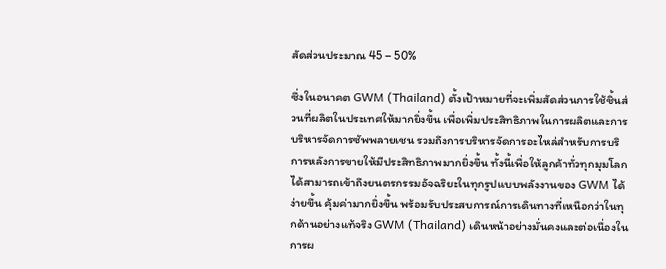สัดส่วนประมาณ 45 – 50%

ซึ่งในอนาคต GWM (Thailand) ตั้งเป้าหมายที่จะเพิ่มสัดส่วนการใช้ชิ้นส่วนที่ผลิตในประเทศให้มากยิ่งขึ้น เพื่อเพิ่มประสิทธิภาพในการผลิตและการบริหารจัดการซัพพลายเชน รวมถึงการบริหารจัดการอะไหล่สำหรับการบริการหลังการขายให้มีประสิทธิภาพมากยิ่งขึ้น ทั้งนี้เพื่อให้ลูกค้าทั่วทุกมุมโลกได้สามารถเข้าถึงยนตรกรรมอัจฉริยะในทุกรูปแบบพลังงานของ GWM ได้ง่ายขึ้น คุ้มค่ามากยิ่งขึ้น พร้อมรับประสบการณ์การเดินทางที่เหนือกว่าในทุกด้านอย่างแท้จริง GWM (Thailand) เดินหน้าอย่างมั่นคงและต่อเนื่องในการผ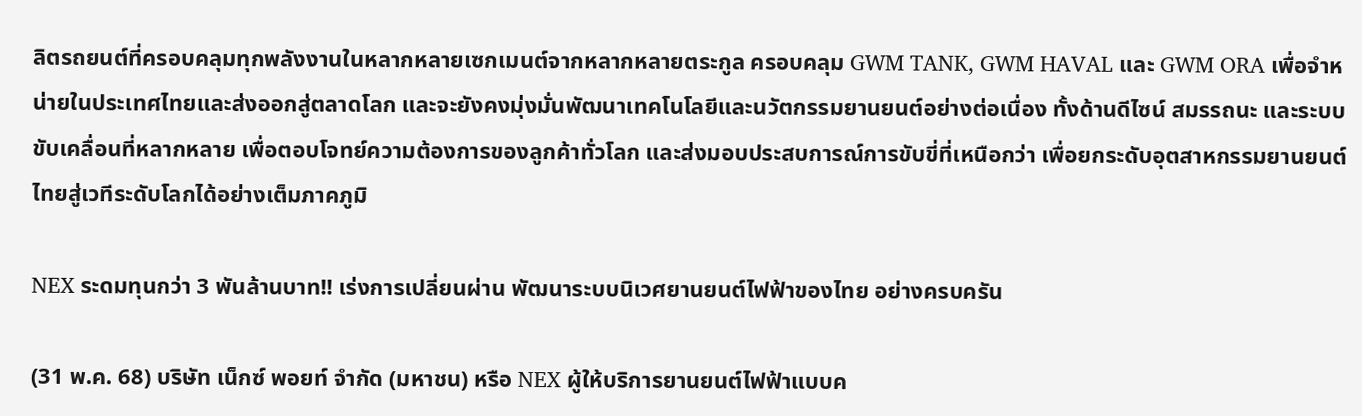ลิตรถยนต์ที่ครอบคลุมทุกพลังงานในหลากหลายเซกเมนต์จากหลากหลายตระกูล ครอบคลุม GWM TANK, GWM HAVAL และ GWM ORA เพื่อจำหน่ายในประเทศไทยและส่งออกสู่ตลาดโลก และจะยังคงมุ่งมั่นพัฒนาเทคโนโลยีและนวัตกรรมยานยนต์อย่างต่อเนื่อง ทั้งด้านดีไซน์ สมรรถนะ และระบบขับเคลื่อนที่หลากหลาย เพื่อตอบโจทย์ความต้องการของลูกค้าทั่วโลก และส่งมอบประสบการณ์การขับขี่ที่เหนือกว่า เพื่อยกระดับอุตสาหกรรมยานยนต์ไทยสู่เวทีระดับโลกได้อย่างเต็มภาคภูมิ

NEX ระดมทุนกว่า 3 พันล้านบาท!! เร่งการเปลี่ยนผ่าน พัฒนาระบบนิเวศยานยนต์ไฟฟ้าของไทย อย่างครบครัน

(31 พ.ค. 68) บริษัท เน็กซ์ พอยท์ จำกัด (มหาชน) หรือ NEX ผู้ให้บริการยานยนต์ไฟฟ้าแบบค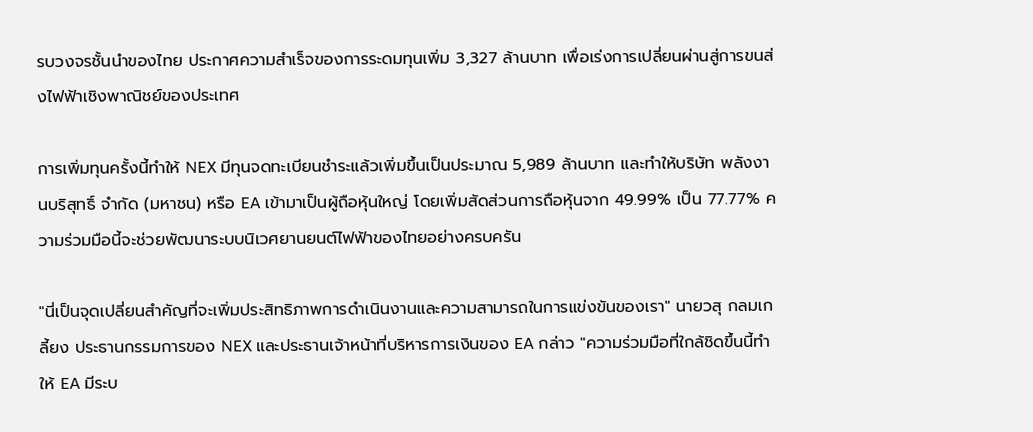รบวงจรชั้นนำของไทย ประกาศความสำเร็จของการระดมทุนเพิ่ม 3,327 ล้านบาท เพื่อเร่งการเปลี่ยนผ่านสู่การขนส่งไฟฟ้าเชิงพาณิชย์ของประเทศ

การเพิ่มทุนครั้งนี้ทำให้ NEX มีทุนจดทะเบียนชำระแล้วเพิ่มขึ้นเป็นประมาณ 5,989 ล้านบาท และทำให้บริษัท พลังงานบริสุทธิ์ จำกัด (มหาชน) หรือ EA เข้ามาเป็นผู้ถือหุ้นใหญ่ โดยเพิ่มสัดส่วนการถือหุ้นจาก 49.99% เป็น 77.77% ความร่วมมือนี้จะช่วยพัฒนาระบบนิเวศยานยนต์ไฟฟ้าของไทยอย่างครบครัน

"นี่เป็นจุดเปลี่ยนสำคัญที่จะเพิ่มประสิทธิภาพการดำเนินงานและความสามารถในการแข่งขันของเรา" นายวสุ กลมเกลี้ยง ประธานกรรมการของ NEX และประธานเจ้าหน้าที่บริหารการเงินของ EA กล่าว "ความร่วมมือที่ใกล้ชิดขึ้นนี้ทำให้ EA มีระบ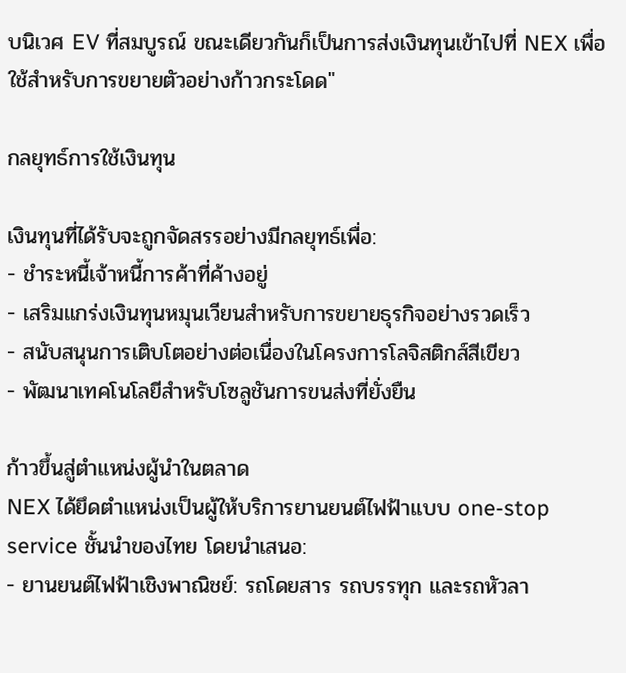บนิเวศ EV ที่สมบูรณ์ ขณะเดียวกันก็เป็นการส่งเงินทุนเข้าไปที่ NEX เพื่อใช้สำหรับการขยายตัวอย่างก้าวกระโดด"

กลยุทธ์การใช้เงินทุน

เงินทุนที่ได้รับจะถูกจัดสรรอย่างมีกลยุทธ์เพื่อ:
- ชำระหนี้เจ้าหนี้การค้าที่ค้างอยู่
- เสริมแกร่งเงินทุนหมุนเวียนสำหรับการขยายธุรกิจอย่างรวดเร็ว
- สนับสนุนการเติบโตอย่างต่อเนื่องในโครงการโลจิสติกส์สีเขียว
- พัฒนาเทคโนโลยีสำหรับโซลูชันการขนส่งที่ยั่งยืน

ก้าวขึ้นสู่ตำแหน่งผู้นำในตลาด
NEX ได้ยึดตำแหน่งเป็นผู้ให้บริการยานยนต์ไฟฟ้าแบบ one-stop service ชั้นนำของไทย โดยนำเสนอ:
- ยานยนต์ไฟฟ้าเชิงพาณิชย์: รถโดยสาร รถบรรทุก และรถหัวลา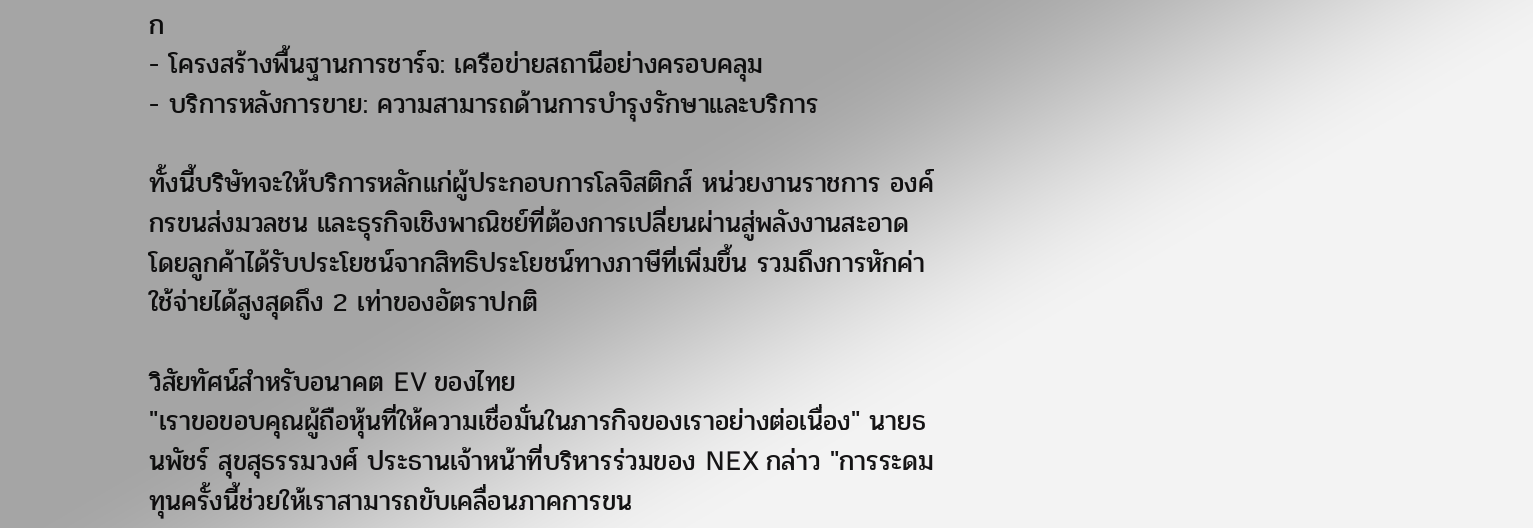ก
- โครงสร้างพื้นฐานการชาร์จ: เครือข่ายสถานีอย่างครอบคลุม
- บริการหลังการขาย: ความสามารถด้านการบำรุงรักษาและบริการ

ทั้งนี้บริษัทจะให้บริการหลักแก่ผู้ประกอบการโลจิสติกส์ หน่วยงานราชการ องค์กรขนส่งมวลชน และธุรกิจเชิงพาณิชย์ที่ต้องการเปลี่ยนผ่านสู่พลังงานสะอาด โดยลูกค้าได้รับประโยชน์จากสิทธิประโยชน์ทางภาษีที่เพิ่มขึ้น รวมถึงการหักค่าใช้จ่ายได้สูงสุดถึง 2 เท่าของอัตราปกติ

วิสัยทัศน์สำหรับอนาคต EV ของไทย
"เราขอขอบคุณผู้ถือหุ้นที่ให้ความเชื่อมั่นในภารกิจของเราอย่างต่อเนื่อง" นายธนพัชร์ สุขสุธรรมวงศ์ ประธานเจ้าหน้าที่บริหารร่วมของ NEX กล่าว "การระดมทุนครั้งนี้ช่วยให้เราสามารถขับเคลื่อนภาคการขน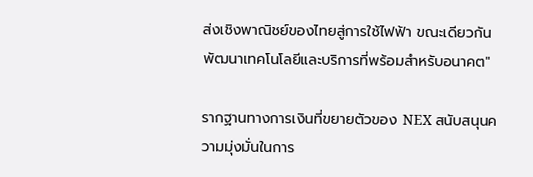ส่งเชิงพาณิชย์ของไทยสู่การใช้ไฟฟ้า ขณะเดียวกันพัฒนาเทคโนโลยีและบริการที่พร้อมสำหรับอนาคต"

รากฐานทางการเงินที่ขยายตัวของ NEX สนับสนุนความมุ่งมั่นในการ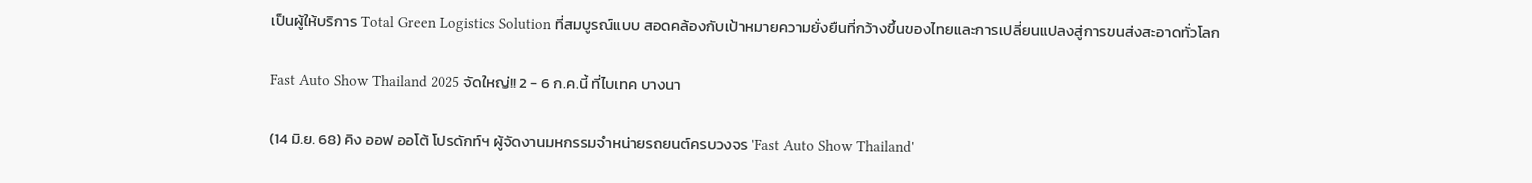เป็นผู้ให้บริการ Total Green Logistics Solution ที่สมบูรณ์แบบ สอดคล้องกับเป้าหมายความยั่งยืนที่กว้างขึ้นของไทยและการเปลี่ยนแปลงสู่การขนส่งสะอาดทั่วโลก

Fast Auto Show Thailand 2025 จัดใหญ่!! 2 - 6 ก.ค.นี้ ที่ไบเทค บางนา

(14 มิ.ย. 68) คิง ออฟ ออโต้ โปรดักท์ฯ ผู้จัดงานมหกรรมจำหน่ายรถยนต์ครบวงจร 'Fast Auto Show Thailand'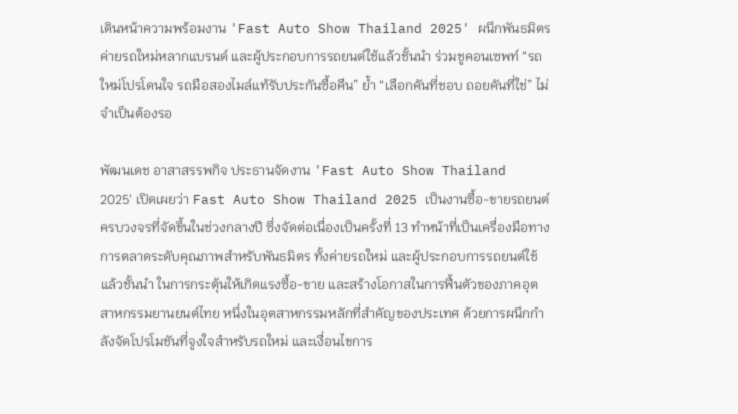เดินหน้าความพร้อมงาน 'Fast Auto Show Thailand 2025' ผนึกพันธมิตรค่ายรถใหม่หลากแบรนด์ และผู้ประกอบการรถยนต์ใช้แล้วชั้นนำ ร่วมชูคอนเซพท์ “รถใหม่โปรโดนใจ รถมือสองไมล์แท้รับประกันซื้อคืน” ย้ำ “เลือกคันที่ชอบ ถอยคันที่ใช่” ไม่จำเป็นต้องรอ

พัฒนเดช อาสาสรรพกิจ ประธานจัดงาน 'Fast Auto Show Thailand 2025' เปิดเผยว่า Fast Auto Show Thailand 2025 เป็นงานซื้อ-ขายรถยนต์ครบวงจรที่จัดขึ้นในช่วงกลางปี ซึ่งจัดต่อเนื่องเป็นครั้งที่ 13 ทำหน้าที่เป็นเครื่องมือทางการตลาดระดับคุณภาพสำหรับพันธมิตร ทั้งค่ายรถใหม่ และผู้ประกอบการรถยนต์ใช้แล้วชั้นนำ ในการกระตุ้นให้เกิดแรงซื้อ-ขาย และสร้างโอกาสในการฟื้นตัวของภาคอุตสาหกรรมยานยนต์ไทย หนึ่งในอุตสาหกรรมหลักที่สำคัญของประเทศ ด้วยการผนึกกำลังจัดโปรโมชันที่จูงใจสำหรับรถใหม่ และเงื่อนไขการ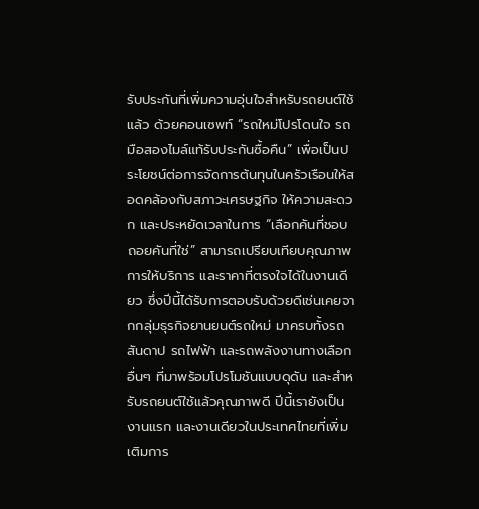รับประกันที่เพิ่มความอุ่นใจสำหรับรถยนต์ใช้แล้ว ด้วยคอนเซพท์ “รถใหม่โปรโดนใจ รถมือสองไมล์แท้รับประกันซื้อคืน” เพื่อเป็นประโยชน์ต่อการจัดการต้นทุนในครัวเรือนให้สอดคล้องกับสภาวะเศรษฐกิจ ให้ความสะดวก และประหยัดเวลาในการ “เลือกคันที่ชอบ ถอยคันที่ใช่” สามารถเปรียบเทียบคุณภาพ การให้บริการ และราคาที่ตรงใจได้ในงานเดียว ซึ่งปีนี้ได้รับการตอบรับด้วยดีเช่นเคยจากกลุ่มธุรกิจยานยนต์รถใหม่ มาครบทั้งรถสันดาป รถไฟฟ้า และรถพลังงานทางเลือกอื่นๆ ที่มาพร้อมโปรโมชันแบบดุดัน และสำหรับรถยนต์ใช้แล้วคุณภาพดี ปีนี้เรายังเป็นงานแรก และงานเดียวในประเทศไทยที่เพิ่มเติมการ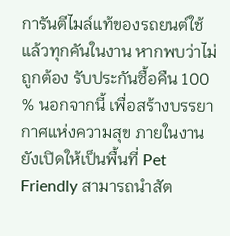การันตีไมล์แท้ของรถยนต์ใช้แล้วทุกคันในงาน หากพบว่าไม่ถูกต้อง รับประกันซื้อคืน 100 % นอกจากนี้ เพื่อสร้างบรรยากาศแห่งความสุข ภายในงานยังเปิดให้เป็นพื้นที่ Pet Friendly สามารถนำสัต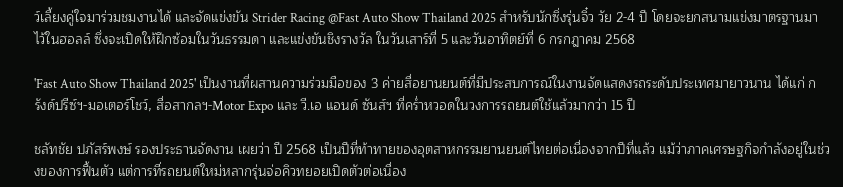ว์เลี้ยงคู่ใจมาร่วมชมงานได้ และจัดแข่งขัน Strider Racing @Fast Auto Show Thailand 2025 สำหรับนักซิ่งรุ่นจิ๋ว วัย 2-4 ปี โดยจะยกสนามแข่งมาตรฐานมาไว้ในฮอลล์ ซึ่งจะเปิดให้ฝึกซ้อมในวันธรรมดา และแข่งขันชิงรางวัล ในวันเสาร์ที่ 5 และวันอาทิตย์ที่ 6 กรกฎาคม 2568

'Fast Auto Show Thailand 2025' เป็นงานที่ผสานความร่วมมือของ 3 ค่ายสื่อยานยนต์ที่มีประสบการณ์ในงานจัดแสดงรถระดับประเทศมายาวนาน ได้แก่ กรังด์ปรีซ์ฯ-มอเตอร์โชว์, สื่อสากลฯ-Motor Expo และ วี.เอ แอนด์ ซันส์ฯ ที่คร่ำหวอดในวงการรถยนต์ใช้แล้วมากว่า 15 ปี

ชลัทชัย ปภัสร์พงษ์ รองประธานจัดงาน เผยว่า ปี 2568 เป็นปีที่ท้าทายของอุตสาหกรรมยานยนต์ไทยต่อเนื่องจากปีที่แล้ว แม้ว่าภาคเศรษฐกิจกำลังอยู่ในช่วงของการฟื้นตัว แต่การที่รถยนต์ใหม่หลากรุ่นจ่อคิวทยอยเปิดตัวต่อเนื่อง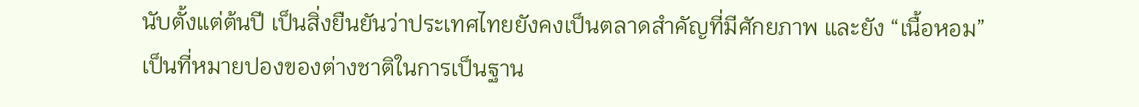นับตั้งแต่ต้นปี เป็นสิ่งยืนยันว่าประเทศไทยยังคงเป็นตลาดสำคัญที่มีศักยภาพ และยัง “เนื้อหอม” เป็นที่หมายปองของต่างชาติในการเป็นฐาน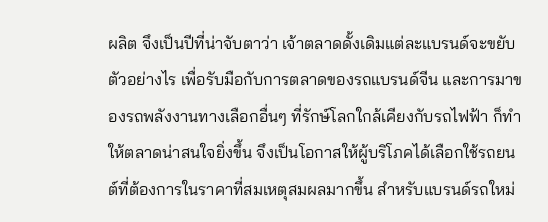ผลิต จึงเป็นปีที่น่าจับตาว่า เจ้าตลาดดั้งเดิมแต่ละแบรนด์จะขยับตัวอย่างไร เพื่อรับมือกับการตลาดของรถแบรนด์จีน และการมาของรถพลังงานทางเลือกอื่นๆ ที่รักษ์โลกใกล้เคียงกับรถไฟฟ้า ก็ทำให้ตลาดน่าสนใจยิ่งขึ้น จึงเป็นโอกาสให้ผู้บริโภคได้เลือกใช้รถยนต์ที่ต้องการในราคาที่สมเหตุสมผลมากขึ้น สำหรับแบรนด์รถใหม่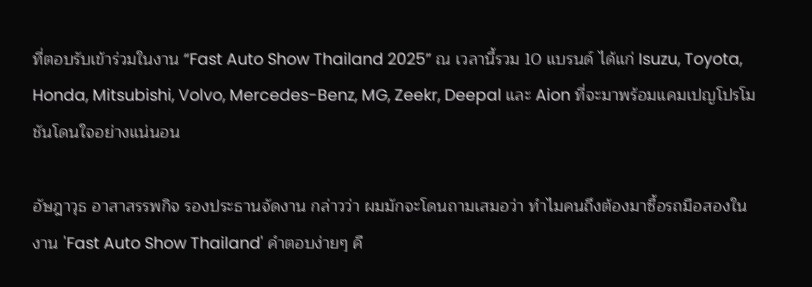ที่ตอบรับเข้าร่วมในงาน “Fast Auto Show Thailand 2025” ณ เวลานี้รวม 10 แบรนด์ ได้แก่ Isuzu, Toyota, Honda, Mitsubishi, Volvo, Mercedes-Benz, MG, Zeekr, Deepal และ Aion ที่จะมาพร้อมแคมเปญโปรโมชันโดนใจอย่างแน่นอน

อัษฎาวุธ อาสาสรรพกิจ รองประธานจัดงาน กล่าวว่า ผมมักจะโดนถามเสมอว่า ทำไมคนถึงต้องมาซื้อรถมือสองในงาน 'Fast Auto Show Thailand' คำตอบง่ายๆ คื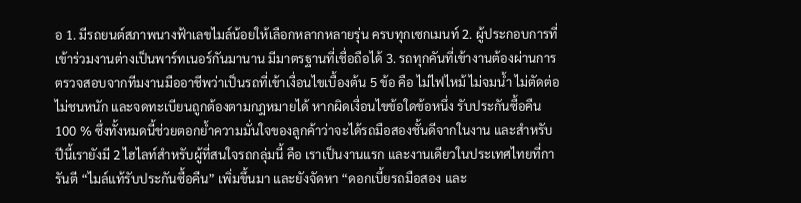อ 1. มีรถยนต์สภาพนางฟ้าเลขไมล์น้อยให้เลือกหลากหลายรุ่น ครบทุกเซกเมนท์ 2. ผู้ประกอบการที่เข้าร่วมงานต่างเป็นพาร์ทเนอร์กันมานาน มีมาตรฐานที่เชื่อถือได้ 3. รถทุกคันที่เข้างานต้องผ่านการตรวจสอบจากทีมงานมืออาชีพว่าเป็นรถที่เข้าเงื่อนไขเบื้องต้น 5 ข้อ คือ ไม่ไฟไหม้ ไม่จมน้ำ ไม่ตัดต่อ ไม่ชนหนัก และจดทะเบียนถูกต้องตามกฎหมายได้ หากผิดเงื่อนไขข้อใดข้อหนึ่ง รับประกันซื้อคืน 100 % ซึ่งทั้งหมดนี้ช่วยตอกย้ำความมั่นใจของลูกค้าว่าจะได้รถมือสองชั้นดีจากในงาน และสำหรับปีนี้เรายังมี 2 ไฮไลท์สำหรับผู้ที่สนใจรถกลุ่มนี้ คือ เราเป็นงานแรก และงานเดียวในประเทศไทยที่การันตี “ไมล์แท้รับประกันซื้อคืน” เพิ่มขึ้นมา และยังจัดหา “ดอกเบี้ยรถมือสอง และ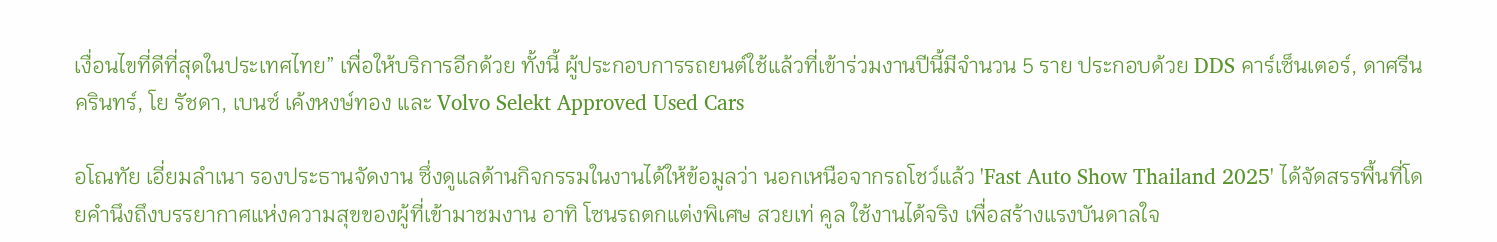เงื่อนไขที่ดีที่สุดในประเทศไทย” เพื่อให้บริการอีกด้วย ทั้งนี้ ผู้ประกอบการรถยนต์ใช้แล้วที่เข้าร่วมงานปีนี้มีจำนวน 5 ราย ประกอบด้วย DDS คาร์เซ็นเตอร์, ดาศรีนครินทร์, โย รัชดา, เบนซ์ เค้งหงษ์ทอง และ Volvo Selekt Approved Used Cars

อโณทัย เอี่ยมลำเนา รองประธานจัดงาน ซึ่งดูแลด้านกิจกรรมในงานได้ให้ข้อมูลว่า นอกเหนือจากรถโชว์แล้ว 'Fast Auto Show Thailand 2025' ได้จัดสรรพื้นที่โดยคำนึงถึงบรรยากาศแห่งความสุขของผู้ที่เข้ามาชมงาน อาทิ โซนรถตกแต่งพิเศษ สวยเท่ คูล ใช้งานได้จริง เพื่อสร้างแรงบันดาลใจ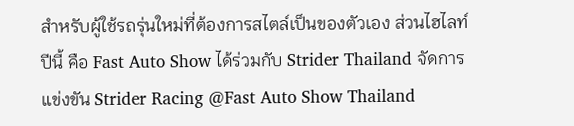สำหรับผู้ใช้รถรุ่นใหม่ที่ต้องการสไตล์เป็นของตัวเอง ส่วนไฮไลท์ปีนี้ คือ Fast Auto Show ได้ร่วมกับ Strider Thailand จัดการแข่งขัน Strider Racing @Fast Auto Show Thailand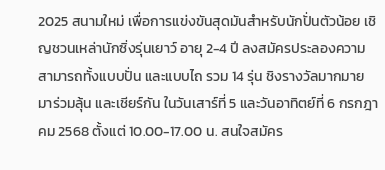2025 สนามใหม่ เพื่อการแข่งขันสุดมันสำหรับนักปั่นตัวน้อย เชิญชวนเหล่านักซิ่งรุ่นเยาว์ อายุ 2-4 ปี ลงสมัครประลองความสามารถทั้งแบบปั่น และแบบไถ รวม 14 รุ่น ชิงรางวัลมากมาย มาร่วมลุ้น และเชียร์กัน ในวันเสาร์ที่ 5 และวันอาทิตย์ที่ 6 กรกฎาคม 2568 ตั้งแต่ 10.00-17.00 น. สนใจสมัคร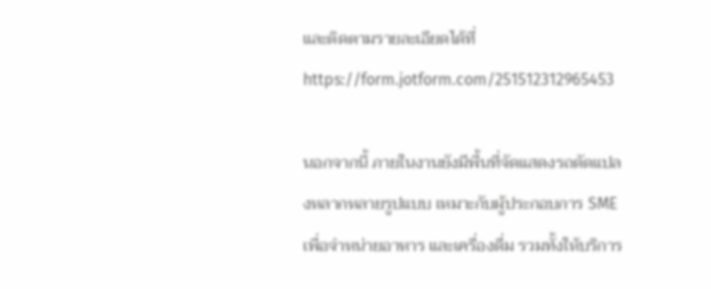และติดตามรายละเอียดได้ที่ https://form.jotform.com/251512312965453

นอกจากนี้ ภายในงานยังมีพื้นที่จัดแสดงรถดัดแปลงหลากหลายรูปแบบ เหมาะกับผู้ประกอบการ SME เพื่อจำหน่ายอาหาร และเครื่องดื่ม รวมทั้งให้บริการ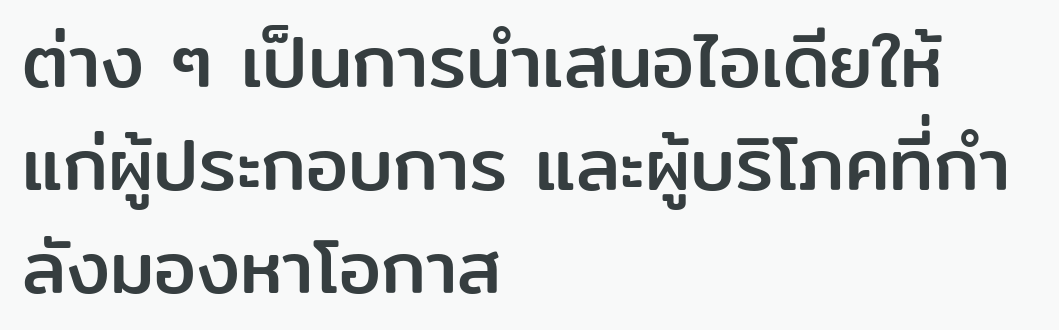ต่าง ๆ เป็นการนำเสนอไอเดียให้แก่ผู้ประกอบการ และผู้บริโภคที่กำลังมองหาโอกาส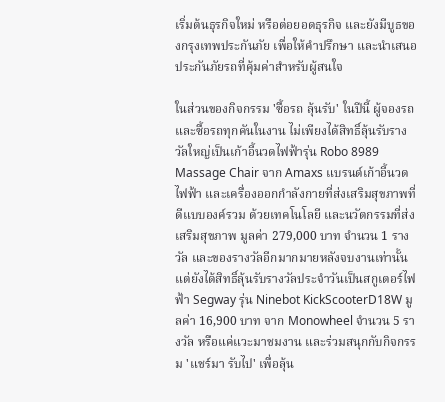เริ่มต้นธุรกิจใหม่ หรือต่อยอดธุรกิจ และยังมีบูธของกรุงเทพประกันภัย เพื่อให้คำปรึกษา และนำเสนอประกันภัยรถที่คุ้มค่าสำหรับผู้สนใจ

ในส่วนของกิจกรรม 'ซื้อรถ ลุ้นรับ' ในปีนี้ ผู้จองรถ และซื้อรถทุกคันในงาน ไม่เพียงได้สิทธิ์ลุ้นรับรางวัลใหญ่เป็นเก้าอี้นวดไฟฟ้ารุ่น Robo 8989 Massage Chair จาก Amaxs แบรนด์เก้าอี้นวดไฟฟ้า และเครื่องออกกำลังกายที่ส่งเสริมสุขภาพที่ดีแบบองค์รวม ด้วยเทคโนโลยี และนวัตกรรมที่ส่งเสริมสุขภาพ มูลค่า 279,000 บาท จำนวน 1 รางวัล และของรางวัลอีกมากมายหลังจบงานเท่านั้น แต่ยังได้สิทธิ์ลุ้นรับรางวัลประจำวันเป็นสกูเตอร์ไฟฟ้า Segway รุ่น Ninebot KickScooterD18W มูลค่า 16,900 บาท จาก Monowheel จำนวน 5 รางวัล หรือแค่แวะมาชมงาน และร่วมสนุกกับกิจกรรม 'แชร์มา รับไป' เพื่อลุ้น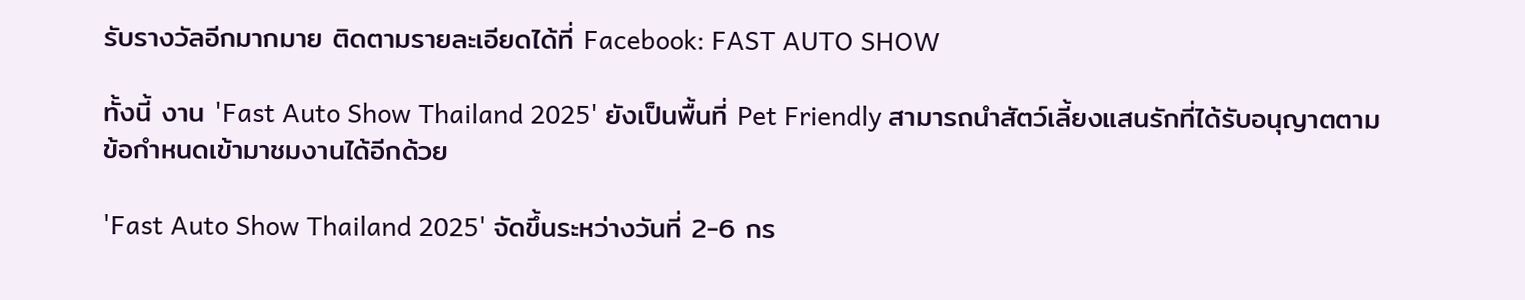รับรางวัลอีกมากมาย ติดตามรายละเอียดได้ที่ Facebook: FAST AUTO SHOW

ทั้งนี้ งาน 'Fast Auto Show Thailand 2025' ยังเป็นพื้นที่ Pet Friendly สามารถนำสัตว์เลี้ยงแสนรักที่ได้รับอนุญาตตามข้อกำหนดเข้ามาชมงานได้อีกด้วย

'Fast Auto Show Thailand 2025' จัดขึ้นระหว่างวันที่ 2-6 กร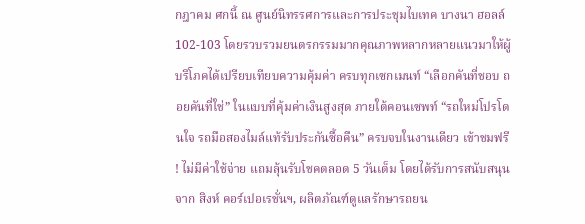กฎาคม ศกนี้ ณ ศูนย์นิทรรศการและการประชุมไบเทค บางนา ฮอลล์ 102-103 โดยรวบรวมยนตรกรรมมากคุณภาพหลากหลายแนวมาให้ผู้บริโภคได้เปรียบเทียบความคุ้มค่า ครบทุกเซกเมนท์ “เลือกคันที่ชอบ ถอยคันที่ใช่” ในแบบที่คุ้มค่าเงินสูงสุด ภายใต้คอนเซพท์ “รถใหม่โปรโดนใจ รถมือสองไมล์แท้รับประกันซื้อคืน” ครบจบในงานเดียว เข้าชมฟรี ! ไม่มีค่าใช้จ่าย แถมลุ้นรับโชคตลอด 5 วันเต็ม โดยได้รับการสนับสนุนจาก สิงห์ คอร์เปอเรชั่นฯ, ผลิตภัณฑ์ดูแลรักษารถยน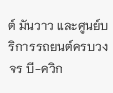ต์ มันวาว และศูนย์บริการรถยนต์ครบวงจร บี-ควิก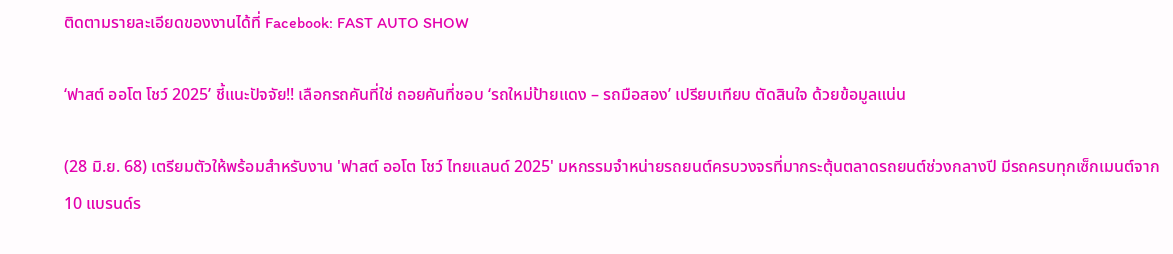ติดตามรายละเอียดของงานได้ที่ Facebook: FAST AUTO SHOW

‘ฟาสต์ ออโต โชว์ 2025’ ชี้แนะปัจจัย!! เลือกรถคันที่ใช่ ถอยคันที่ชอบ ‘รถใหม่ป้ายแดง – รถมือสอง’ เปรียบเทียบ ตัดสินใจ ด้วยข้อมูลแน่น

(28 มิ.ย. 68) เตรียมตัวให้พร้อมสำหรับงาน 'ฟาสต์ ออโต โชว์ ไทยแลนด์ 2025' มหกรรมจำหน่ายรถยนต์ครบวงจรที่มากระตุ้นตลาดรถยนต์ช่วงกลางปี มีรถครบทุกเซ็กเมนต์จาก 10 แบรนด์ร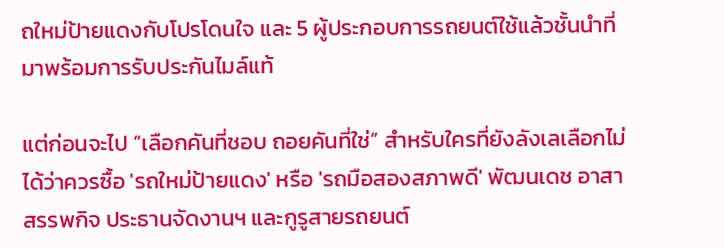ถใหม่ป้ายแดงกับโปรโดนใจ และ 5 ผู้ประกอบการรถยนต์ใช้แล้วชั้นนำที่มาพร้อมการรับประกันไมล์แท้

แต่ก่อนจะไป “เลือกคันที่ชอบ ถอยคันที่ใช่” สำหรับใครที่ยังลังเลเลือกไม่ได้ว่าควรซื้อ 'รถใหม่ป้ายแดง' หรือ 'รถมือสองสภาพดี' พัฒนเดช อาสาสรรพกิจ ประธานจัดงานฯ และกูรูสายรถยนต์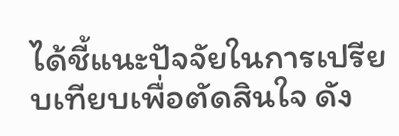ได้ชี้แนะปัจจัยในการเปรียบเทียบเพื่อตัดสินใจ ดัง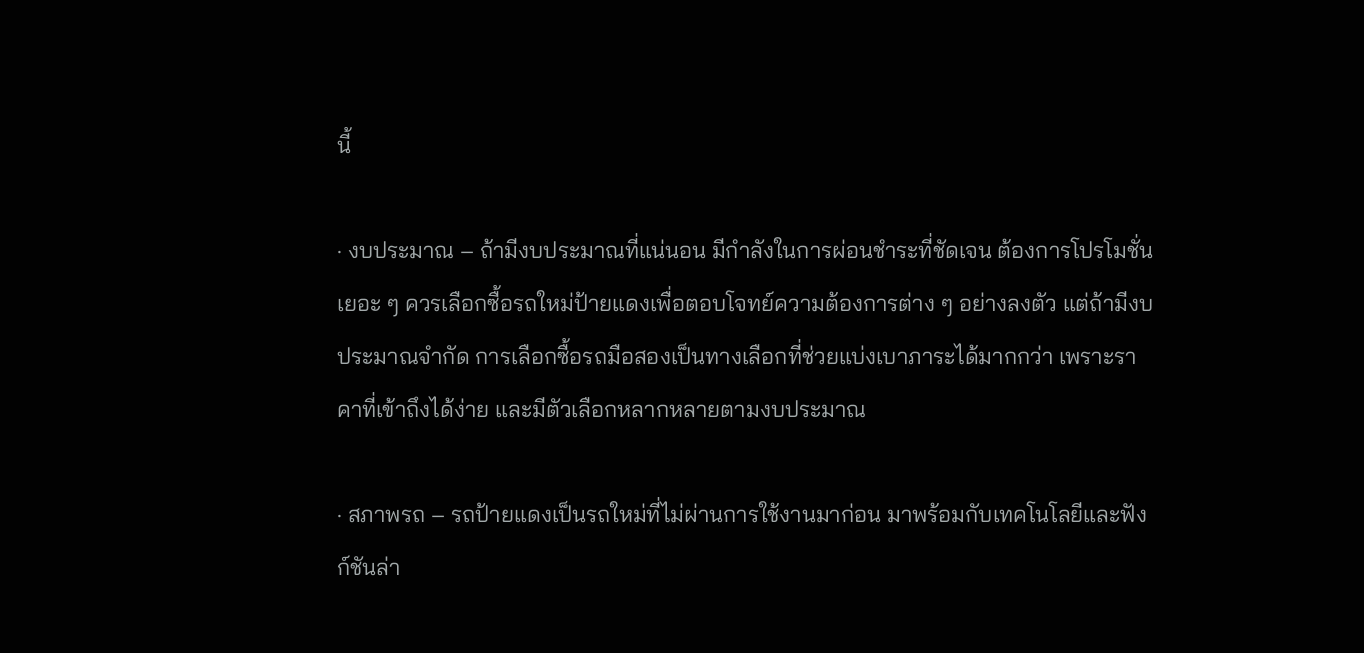นี้

· งบประมาณ – ถ้ามีงบประมาณที่แน่นอน มีกำลังในการผ่อนชำระที่ชัดเจน ต้องการโปรโมชั่นเยอะ ๆ ควรเลือกซื้อรถใหม่ป้ายแดงเพื่อตอบโจทย์ความต้องการต่าง ๆ อย่างลงตัว แต่ถ้ามีงบประมาณจำกัด การเลือกซื้อรถมือสองเป็นทางเลือกที่ช่วยแบ่งเบาภาระได้มากกว่า เพราะราคาที่เข้าถึงได้ง่าย และมีตัวเลือกหลากหลายตามงบประมาณ

· สภาพรถ – รถป้ายแดงเป็นรถใหม่ที่ไม่ผ่านการใช้งานมาก่อน มาพร้อมกับเทคโนโลยีและฟังก์ชันล่า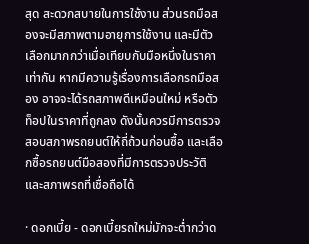สุด สะดวกสบายในการใช้งาน ส่วนรถมือสองจะมีสภาพตามอายุการใช้งาน และมีตัวเลือกมากกว่าเมื่อเทียบกับมือหนึ่งในราคาเท่ากัน หากมีความรู้เรื่องการเลือกรถมือสอง อาจจะได้รถสภาพดีเหมือนใหม่ หรือตัวท็อปในราคาที่ถูกลง ดังนั้นควรมีการตรวจสอบสภาพรถยนต์ให้ถี่ถ้วนก่อนซื้อ และเลือกซื้อรถยนต์มือสองที่มีการตรวจประวัติและสภาพรถที่เชื่อถือได้

· ดอกเบี้ย - ดอกเบี้ยรถใหม่มักจะต่ำกว่าด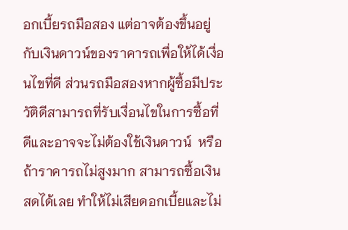อกเบี้ยรถมือสอง แต่อาจต้องขึ้นอยู่กับเงินดาวน์ของราคารถเพื่อให้ได้เงื่อนไขที่ดี ส่วนรถมือสองหากผู้ซื้อมีประวัติดีสามารถที่รับเงื่อนไขในการซื้อที่ดีและอาจจะไม่ต้องใช้เงินดาวน์  หรือถ้าราคารถไม่สูงมาก สามารถซื้อเงินสดได้เลย ทำให้ไม่เสียดอกเบี้ยและไม่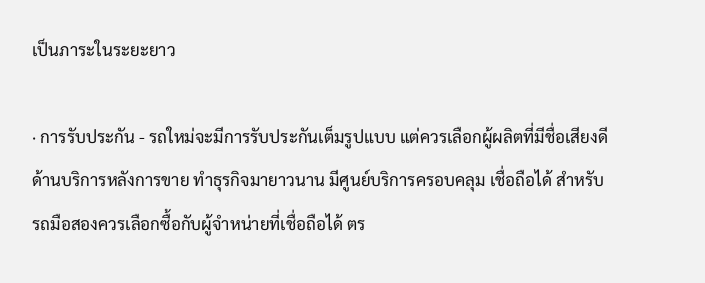เป็นภาระในระยะยาว

· การรับประกัน - รถใหม่จะมีการรับประกันเต็มรูปแบบ แต่ควรเลือกผู้ผลิตที่มีชื่อเสียงดีด้านบริการหลังการขาย ทำธุรกิจมายาวนาน มีศูนย์บริการครอบคลุม เชื่อถือได้ สำหรับรถมือสองควรเลือกซื้อกับผู้จำหน่ายที่เชื่อถือได้ ตร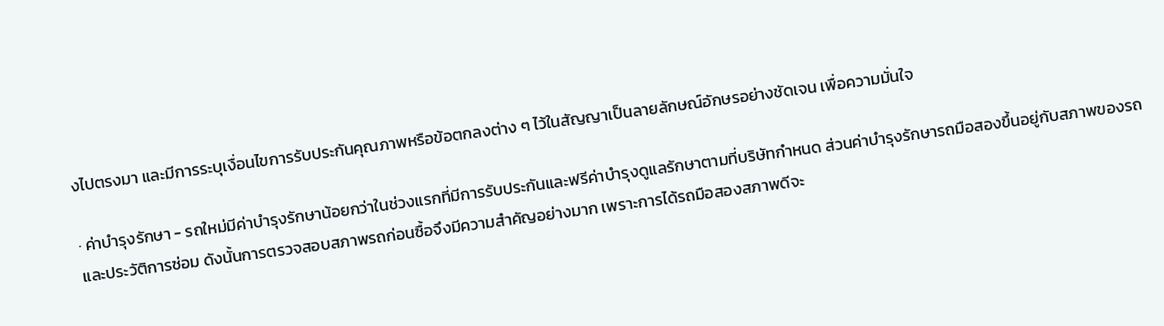งไปตรงมา และมีการระบุเงื่อนไขการรับประกันคุณภาพหรือข้อตกลงต่าง ๆ ไว้ในสัญญาเป็นลายลักษณ์อักษรอย่างชัดเจน เพื่อความมั่นใจ

· ค่าบำรุงรักษา - รถใหม่มีค่าบำรุงรักษาน้อยกว่าในช่วงแรกที่มีการรับประกันและฟรีค่าบำรุงดูแลรักษาตามที่บริษัทกำหนด ส่วนค่าบำรุงรักษารถมือสองขึ้นอยู่กับสภาพของรถและประวัติการซ่อม ดังนั้นการตรวจสอบสภาพรถก่อนซื้อจึงมีความสำคัญอย่างมาก เพราะการได้รถมือสองสภาพดีจะ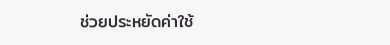ช่วยประหยัดค่าใช้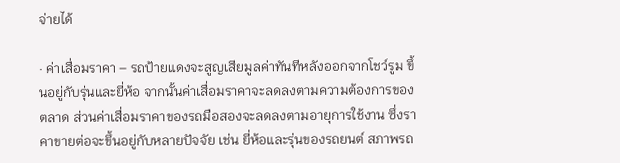จ่ายได้

· ค่าเสื่อมราคา – รถป้ายแดงจะสูญเสียมูลค่าทันทีหลังออกจากโชว์รูม ขึ้นอยู่กับรุ่นและยี่ห้อ จากนั้นค่าเสื่อมราคาจะลดลงตามความต้องการของตลาด ส่วนค่าเสื่อมราคาของรถมือสองจะลดลงตามอายุการใช้งาน ซึ่งราคาขายต่อจะขึ้นอยู่กับหลายปัจจัย เช่น ยี่ห้อและรุ่นของรถยนต์ สภาพรถ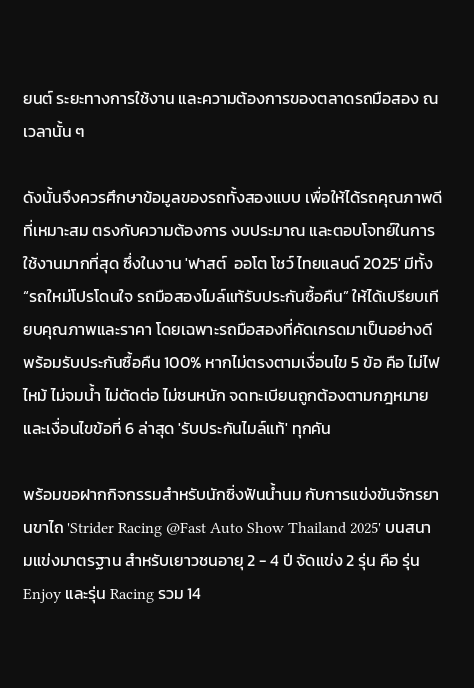ยนต์ ระยะทางการใช้งาน และความต้องการของตลาดรถมือสอง ณ เวลานั้น ๆ

ดังนั้นจึงควรศึกษาข้อมูลของรถทั้งสองแบบ เพื่อให้ได้รถคุณภาพดีที่เหมาะสม ตรงกับความต้องการ งบประมาณ และตอบโจทย์ในการใช้งานมากที่สุด ซึ่งในงาน 'ฟาสต์  ออโต โชว์ ไทยแลนด์ 2025' มีทั้ง “รถใหม่โปรโดนใจ รถมือสองไมล์แท้รับประกันซื้อคืน” ให้ได้เปรียบเทียบคุณภาพและราคา โดยเฉพาะรถมือสองที่คัดเกรดมาเป็นอย่างดีพร้อมรับประกันซื้อคืน 100% หากไม่ตรงตามเงื่อนไข 5 ข้อ คือ ไม่ไฟไหม้ ไม่จมน้ำ ไม่ตัดต่อ ไม่ชนหนัก จดทะเบียนถูกต้องตามกฎหมาย และเงื่อนไขข้อที่ 6 ล่าสุด 'รับประกันไมล์แท้' ทุกคัน

พร้อมขอฝากกิจกรรมสำหรับนักซิ่งฟันน้ำนม กับการแข่งขันจักรยานขาไถ 'Strider Racing @Fast Auto Show Thailand 2025' บนสนามแข่งมาตรฐาน สำหรับเยาวชนอายุ 2 - 4 ปี จัดแข่ง 2 รุ่น คือ รุ่น Enjoy และรุ่น Racing รวม 14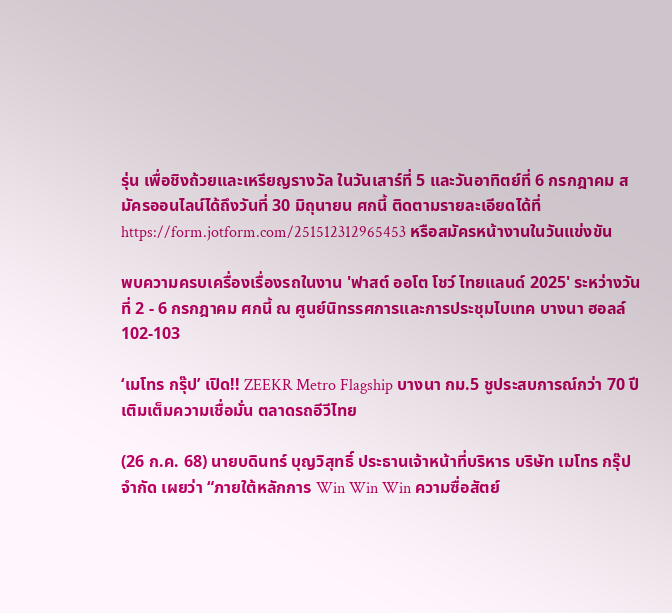รุ่น เพื่อชิงถ้วยและเหรียญรางวัล ในวันเสาร์ที่ 5 และวันอาทิตย์ที่ 6 กรกฎาคม สมัครออนไลน์ได้ถึงวันที่ 30 มิถุนายน ศกนี้ ติดตามรายละเอียดได้ที่  https://form.jotform.com/251512312965453 หรือสมัครหน้างานในวันแข่งขัน

พบความครบเครื่องเรื่องรถในงาน 'ฟาสต์ ออโต โชว์ ไทยแลนด์ 2025' ระหว่างวันที่ 2 - 6 กรกฎาคม ศกนี้ ณ ศูนย์นิทรรศการและการประชุมไบเทค บางนา ฮอลล์ 102-103

‘เมโทร กรุ๊ป’ เปิด!! ZEEKR Metro Flagship บางนา กม.5 ชูประสบการณ์กว่า 70 ปี เติมเต็มความเชื่อมั่น ตลาดรถอีวีไทย

(26 ก.ค. 68) นายบดินทร์ บุญวิสุทธิ์ ประธานเจ้าหน้าที่บริหาร บริษัท เมโทร กรุ๊ป จำกัด เผยว่า “ภายใต้หลักการ Win Win Win ความซื่อสัตย์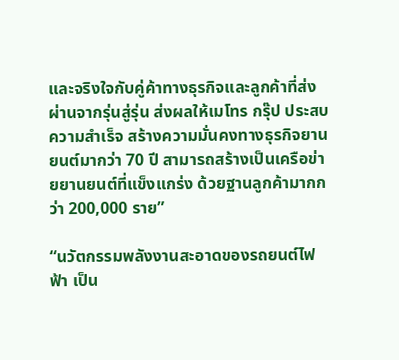และจริงใจกับคู่ค้าทางธุรกิจและลูกค้าที่ส่งผ่านจากรุ่นสู่รุ่น ส่งผลให้เมโทร กรุ๊ป ประสบความสำเร็จ สร้างความมั่นคงทางธุรกิจยานยนต์มากว่า 70 ปี สามารถสร้างเป็นเครือข่ายยานยนต์ที่แข็งแกร่ง ด้วยฐานลูกค้ามากกว่า 200,000 ราย”

“นวัตกรรมพลังงานสะอาดของรถยนต์ไฟฟ้า เป็น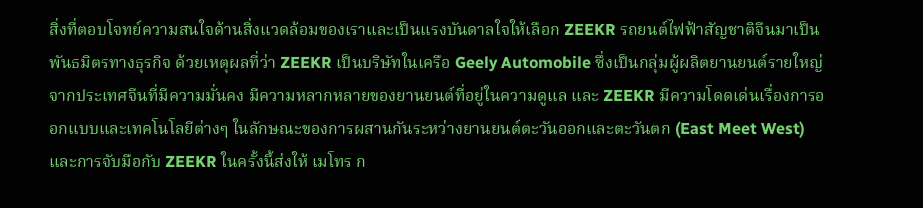สิ่งที่ตอบโจทย์ความสนใจด้านสิ่งแวดล้อมของเราและเป็นแรงบันดาลใจให้เลือก ZEEKR รถยนต์ไฟฟ้าสัญชาติจีนมาเป็นพันธมิตรทางธุรกิจ ด้วยเหตุผลที่ว่า ZEEKR เป็นบริษัทในเครือ Geely Automobile ซึ่งเป็นกลุ่มผู้ผลิตยานยนต์รายใหญ่จากประเทศจีนที่มีความมั่นคง มีความหลากหลายของยานยนต์ที่อยู่ในความดูแล และ ZEEKR มีความโดดเด่นเรื่องการออกแบบและเทคโนโลยีต่างๆ ในลักษณะของการผสานกันระหว่างยานยนต์ตะวันออกและตะวันตก (East Meet West) และการจับมือกับ ZEEKR ในครั้งนี้ส่งให้ เมโทร ก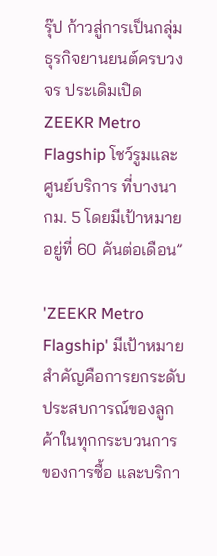รุ๊ป ก้าวสู่การเป็นกลุ่มธุรกิจยานยนต์ครบวงจร ประเดิมเปิด ZEEKR Metro Flagship โชว์รูมและศูนย์บริการ ที่บางนา กม. 5 โดยมีเป้าหมายอยู่ที่ 60 คันต่อเดือน”

'ZEEKR Metro Flagship' มีเป้าหมายสำคัญคือการยกระดับประสบการณ์ของลูกค้าในทุกกระบวนการของการซื้อ และบริกา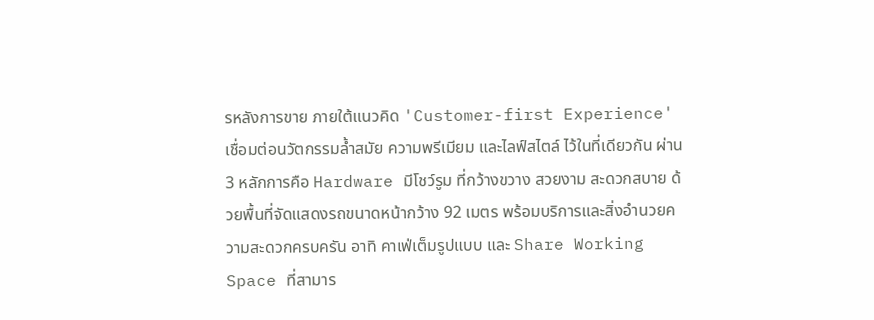รหลังการขาย ภายใต้แนวคิด 'Customer-first Experience' เชื่อมต่อนวัตกรรมล้ำสมัย ความพรีเมียม และไลฟ์สไตล์ ไว้ในที่เดียวกัน ผ่าน 3 หลักการคือ Hardware มีโชว์รูม ที่กว้างขวาง สวยงาม สะดวกสบาย ด้วยพื้นที่จัดแสดงรถขนาดหน้ากว้าง 92 เมตร พร้อมบริการและสิ่งอำนวยความสะดวกครบครัน อาทิ คาเฟ่เต็มรูปแบบ และ Share Working Space ที่สามาร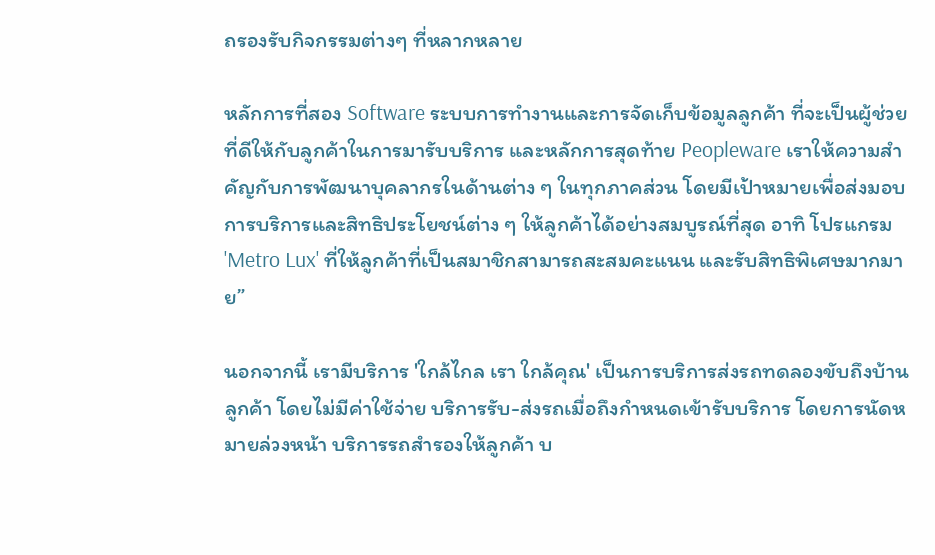ถรองรับกิจกรรมต่างๆ ที่หลากหลาย

หลักการที่สอง Software ระบบการทำงานและการจัดเก็บข้อมูลลูกค้า ที่จะเป็นผู้ช่วยที่ดีให้กับลูกค้าในการมารับบริการ และหลักการสุดท้าย Peopleware เราให้ความสำคัญกับการพัฒนาบุคลากรในด้านต่าง ๆ ในทุกภาคส่วน โดยมีเป้าหมายเพื่อส่งมอบการบริการและสิทธิประโยชน์ต่าง ๆ ให้ลูกค้าได้อย่างสมบูรณ์ที่สุด อาทิ โปรแกรม 'Metro Lux' ที่ให้ลูกค้าที่เป็นสมาชิกสามารถสะสมคะแนน และรับสิทธิพิเศษมากมาย”

นอกจากนี้ เรามีบริการ 'ใกล้ไกล เรา ใกล้คุณ' เป็นการบริการส่งรถทดลองขับถึงบ้านลูกค้า โดยไม่มีค่าใช้จ่าย บริการรับ-ส่งรถเมื่อถึงกำหนดเข้ารับบริการ โดยการนัดหมายล่วงหน้า บริการรถสำรองให้ลูกค้า บ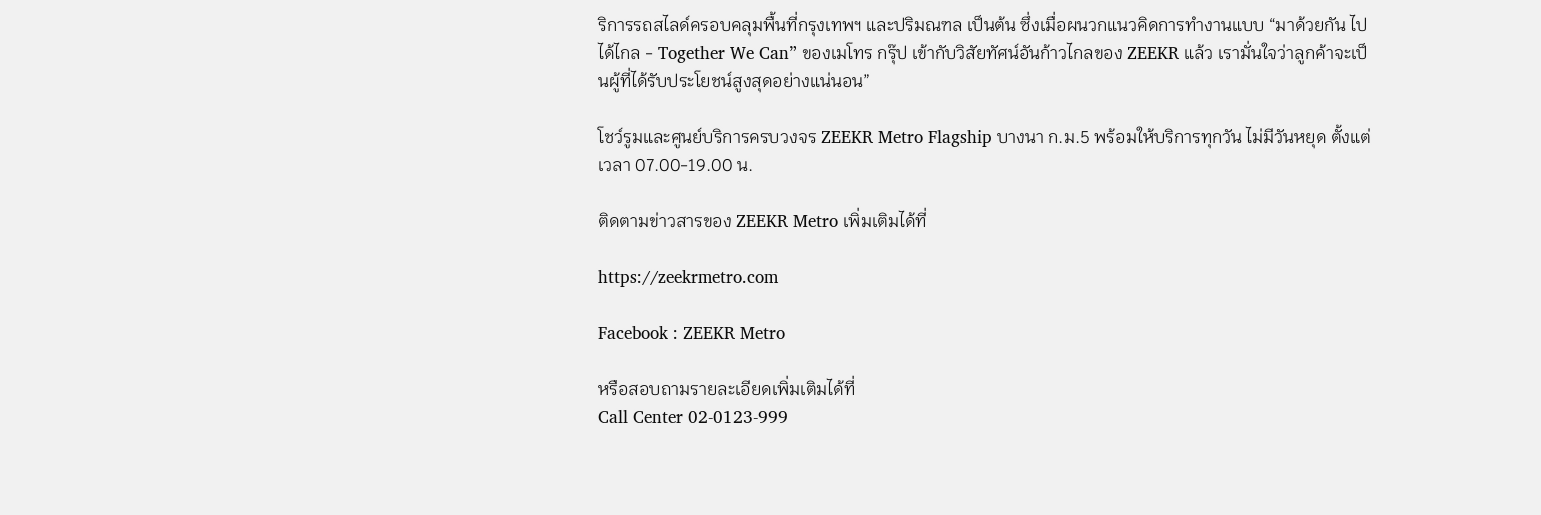ริการรถสไลด์ครอบคลุมพื้นที่กรุงเทพฯ และปริมณฑล เป็นต้น ซึ่งเมื่อผนวกแนวคิดการทำงานแบบ “มาด้วยกัน ไปได้ไกล - Together We Can” ของเมโทร กรุ๊ป เข้ากับวิสัยทัศน์อันก้าวไกลของ ZEEKR แล้ว เรามั่นใจว่าลูกค้าจะเป็นผู้ที่ได้รับประโยชน์สูงสุดอย่างแน่นอน”

โชว์รูมและศูนย์บริการครบวงจร ZEEKR Metro Flagship บางนา ก.ม.5 พร้อมให้บริการทุกวัน ไม่มีวันหยุด ตั้งแต่เวลา 07.00-19.00 น.

ติดตามข่าวสารของ ZEEKR Metro เพิ่มเติมได้ที่

https://zeekrmetro.com

Facebook : ZEEKR Metro

หรือสอบถามรายละเอียดเพิ่มเติมได้ที่
Call Center 02-0123-999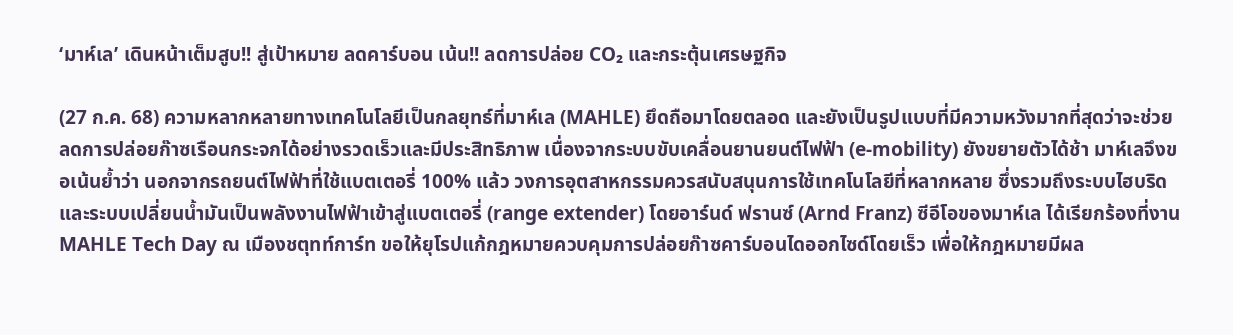‘มาห์เล’ เดินหน้าเต็มสูบ!! สู่เป้าหมาย ลดคาร์บอน เน้น!! ลดการปล่อย CO₂ และกระตุ้นเศรษฐกิจ

(27 ก.ค. 68) ความหลากหลายทางเทคโนโลยีเป็นกลยุทธ์ที่มาห์เล (MAHLE) ยึดถือมาโดยตลอด และยังเป็นรูปแบบที่มีความหวังมากที่สุดว่าจะช่วยลดการปล่อยก๊าซเรือนกระจกได้อย่างรวดเร็วและมีประสิทธิภาพ เนื่องจากระบบขับเคลื่อนยานยนต์ไฟฟ้า (e-mobility) ยังขยายตัวได้ช้า มาห์เลจึงขอเน้นย้ำว่า นอกจากรถยนต์ไฟฟ้าที่ใช้แบตเตอรี่ 100% แล้ว วงการอุตสาหกรรมควรสนับสนุนการใช้เทคโนโลยีที่หลากหลาย ซึ่งรวมถึงระบบไฮบริดและระบบเปลี่ยนน้ำมันเป็นพลังงานไฟฟ้าเข้าสู่แบตเตอรี่ (range extender) โดยอาร์นด์ ฟรานซ์ (Arnd Franz) ซีอีโอของมาห์เล ได้เรียกร้องที่งาน MAHLE Tech Day ณ เมืองชตุทท์การ์ท ขอให้ยุโรปแก้กฎหมายควบคุมการปล่อยก๊าซคาร์บอนไดออกไซด์โดยเร็ว เพื่อให้กฎหมายมีผล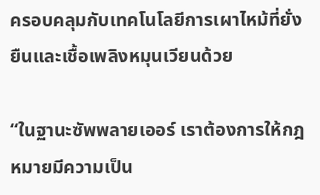ครอบคลุมกับเทคโนโลยีการเผาไหม้ที่ยั่งยืนและเชื้อเพลิงหมุนเวียนด้วย

“ในฐานะซัพพลายเออร์ เราต้องการให้กฎหมายมีความเป็น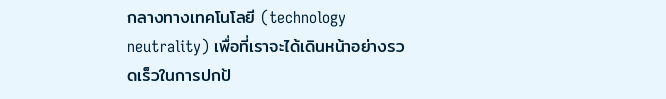กลางทางเทคโนโลยี (technology neutrality) เพื่อที่เราจะได้เดินหน้าอย่างรวดเร็วในการปกป้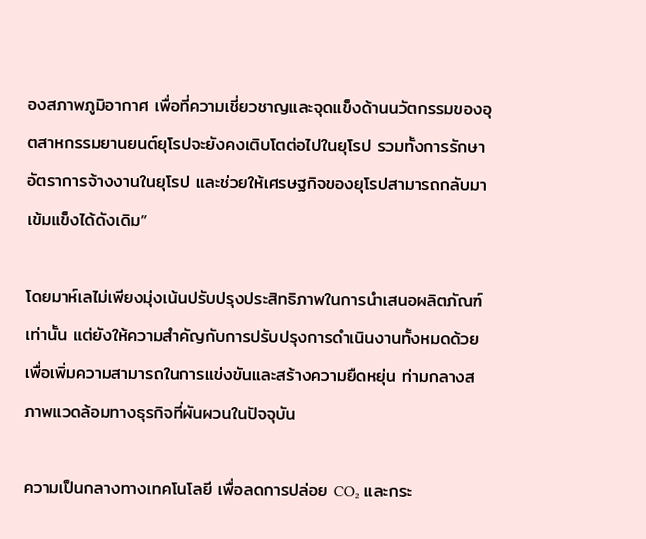องสภาพภูมิอากาศ เพื่อที่ความเชี่ยวชาญและจุดแข็งด้านนวัตกรรมของอุตสาหกรรมยานยนต์ยุโรปจะยังคงเติบโตต่อไปในยุโรป รวมทั้งการรักษาอัตราการจ้างงานในยุโรป และช่วยให้เศรษฐกิจของยุโรปสามารถกลับมาเข้มแข็งได้ดังเดิม”

โดยมาห์เลไม่เพียงมุ่งเน้นปรับปรุงประสิทธิภาพในการนำเสนอผลิตภัณฑ์เท่านั้น แต่ยังให้ความสำคัญกับการปรับปรุงการดำเนินงานทั้งหมดด้วย เพื่อเพิ่มความสามารถในการแข่งขันและสร้างความยืดหยุ่น ท่ามกลางสภาพแวดล้อมทางธุรกิจที่ผันผวนในปัจจุบัน

ความเป็นกลางทางเทคโนโลยี เพื่อลดการปล่อย CO₂ และกระ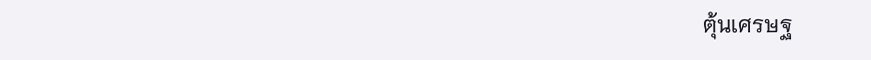ตุ้นเศรษฐ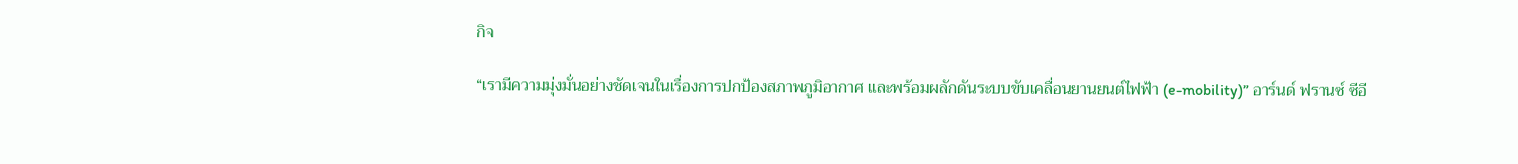กิจ

“เรามีความมุ่งมั่นอย่างชัดเจนในเรื่องการปกป้องสภาพภูมิอากาศ และพร้อมผลักดันระบบขับเคลื่อนยานยนต์ไฟฟ้า (e-mobility)” อาร์นด์ ฟรานซ์ ซีอี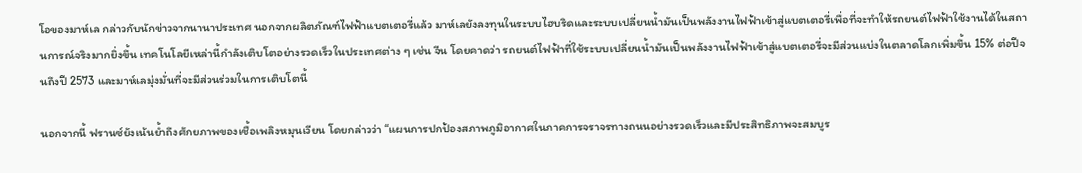โอของมาห์เล กล่าวกับนักข่าวจากนานาประเทศ นอกจากผลิตภัณฑ์ไฟฟ้าแบตเตอรี่แล้ว มาห์เลยังลงทุนในระบบไฮบริดและระบบเปลี่ยนน้ำมันเป็นพลังงานไฟฟ้าเข้าสู่แบตเตอรี่เพื่อที่จะทำให้รถยนต์ไฟฟ้าใช้งานได้ในสถานการณ์จริงมากยิ่งขึ้น เทคโนโลยีเหล่านี้กำลังเติบโตอย่างรวดเร็วในประเทศต่าง ๆ เช่น จีน โดยคาดว่า รถยนต์ไฟฟ้าที่ใช้ระบบเปลี่ยนน้ำมันเป็นพลังงานไฟฟ้าเข้าสู่แบตเตอรี่จะมีส่วนแบ่งในตลาดโลกเพิ่มขึ้น 15% ต่อปีจนถึงปี 2573 และมาห์เลมุ่งมั่นที่จะมีส่วนร่วมในการเติบโตนี้

นอกจากนี้ ฟรานซ์ยังเน้นย้ำถึงศักยภาพของเชื้อเพลิงหมุนเวียน โดยกล่าวว่า “แผนการปกป้องสภาพภูมิอากาศในภาคการจราจรทางถนนอย่างรวดเร็วและมีประสิทธิภาพจะสมบูร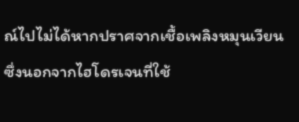ณ์ไปไม่ได้หากปราศจากเชื้อเพลิงหมุนเวียน ซึ่งนอกจากไฮโดรเจนที่ใช้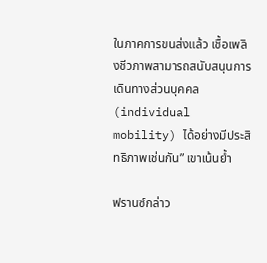ในภาคการขนส่งแล้ว เชื้อเพลิงชีวภาพสามารถสนับสนุนการเดินทางส่วนบุคคล (individual mobility) ได้อย่างมีประสิทธิภาพเช่นกัน” เขาเน้นย้ำ

ฟรานซ์กล่าว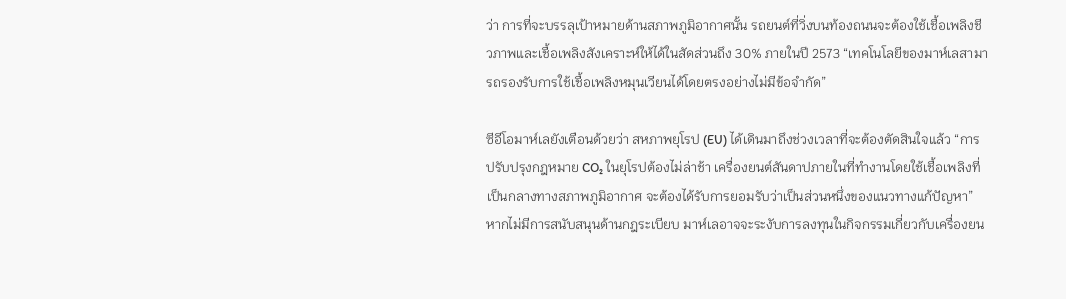ว่า การที่จะบรรลุเป้าหมายด้านสภาพภูมิอากาศนั้น รถยนต์ที่วิ่งบนท้องถนนจะต้องใช้เชื้อเพลิงชีวภาพและเชื้อเพลิงสังเคราะห์ให้ได้ในสัดส่วนถึง 30% ภายในปี 2573 “เทคโนโลยีของมาห์เลสามารถรองรับการใช้เชื้อเพลิงหมุนเวียนได้โดยตรงอย่างไม่มีข้อจำกัด”

ซีอีโอมาห์เลยังเตือนด้วยว่า สหภาพยุโรป (EU) ได้เดินมาถึงช่วงเวลาที่จะต้องตัดสินใจแล้ว “การปรับปรุงกฎหมาย CO₂ ในยุโรปต้องไม่ล่าช้า เครื่องยนต์สันดาปภายในที่ทำงานโดยใช้เชื้อเพลิงที่เป็นกลางทางสภาพภูมิอากาศ จะต้องได้รับการยอมรับว่าเป็นส่วนหนึ่งของแนวทางแก้ปัญหา” หากไม่มีการสนับสนุนด้านกฎระเบียบ มาห์เลอาจจะระงับการลงทุนในกิจกรรมเกี่ยวกับเครื่องยน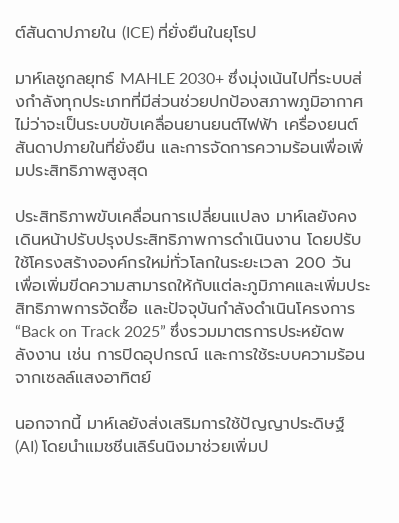ต์สันดาปภายใน (ICE) ที่ยั่งยืนในยุโรป

มาห์เลชูกลยุทธ์ MAHLE 2030+ ซึ่งมุ่งเน้นไปที่ระบบส่งกำลังทุกประเภทที่มีส่วนช่วยปกป้องสภาพภูมิอากาศ ไม่ว่าจะเป็นระบบขับเคลื่อนยานยนต์ไฟฟ้า เครื่องยนต์สันดาปภายในที่ยั่งยืน และการจัดการความร้อนเพื่อเพิ่มประสิทธิภาพสูงสุด

ประสิทธิภาพขับเคลื่อนการเปลี่ยนแปลง มาห์เลยังคงเดินหน้าปรับปรุงประสิทธิภาพการดำเนินงาน โดยปรับใช้โครงสร้างองค์กรใหม่ทั่วโลกในระยะเวลา 200 วัน เพื่อเพิ่มขีดความสามารถให้กับแต่ละภูมิภาคและเพิ่มประสิทธิภาพการจัดซื้อ และปัจจุบันกำลังดำเนินโครงการ “Back on Track 2025” ซึ่งรวมมาตรการประหยัดพลังงาน เช่น การปิดอุปกรณ์ และการใช้ระบบความร้อนจากเซลล์แสงอาทิตย์

นอกจากนี้ มาห์เลยังส่งเสริมการใช้ปัญญาประดิษฐ์ (AI) โดยนำแมชชีนเลิร์นนิงมาช่วยเพิ่มป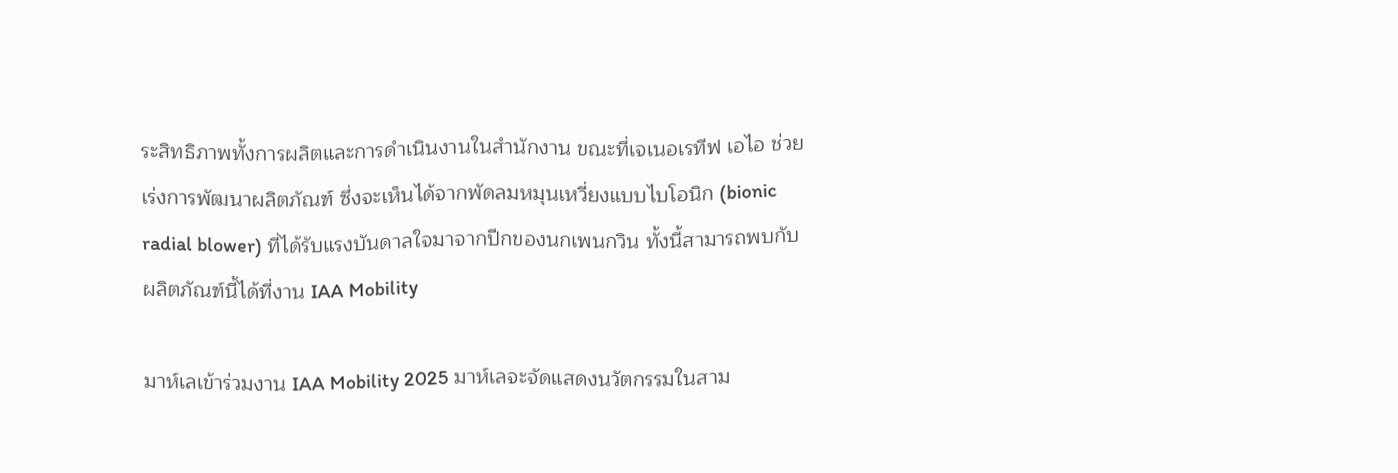ระสิทธิภาพทั้งการผลิตและการดำเนินงานในสำนักงาน ขณะที่เจเนอเรทีฟ เอไอ ช่วยเร่งการพัฒนาผลิตภัณฑ์ ซึ่งจะเห็นได้จากพัดลมหมุนเหวี่ยงแบบไบโอนิก (bionic radial blower) ที่ได้รับแรงบันดาลใจมาจากปีกของนกเพนกวิน ทั้งนี้สามารถพบกับผลิตภัณฑ์นี้ได้ที่งาน IAA Mobility

มาห์เลเข้าร่วมงาน IAA Mobility 2025 มาห์เลจะจัดแสดงนวัตกรรมในสาม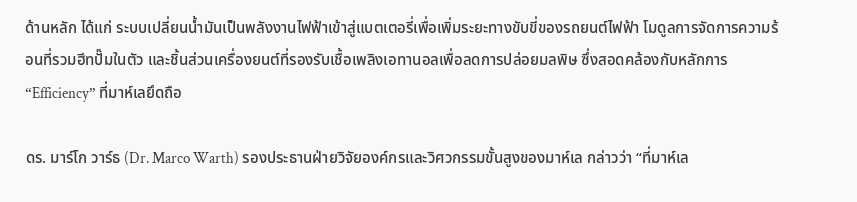ด้านหลัก ได้แก่ ระบบเปลี่ยนน้ำมันเป็นพลังงานไฟฟ้าเข้าสู่แบตเตอรี่เพื่อเพิ่มระยะทางขับขี่ของรถยนต์ไฟฟ้า โมดูลการจัดการความร้อนที่รวมฮีทปั๊มในตัว และชิ้นส่วนเครื่องยนต์ที่รองรับเชื้อเพลิงเอทานอลเพื่อลดการปล่อยมลพิษ ซึ่งสอดคล้องกับหลักการ “Efficiency” ที่มาห์เลยึดถือ

ดร. มาร์โก วาร์ธ (Dr. Marco Warth) รองประธานฝ่ายวิจัยองค์กรและวิศวกรรมขั้นสูงของมาห์เล กล่าวว่า “ที่มาห์เล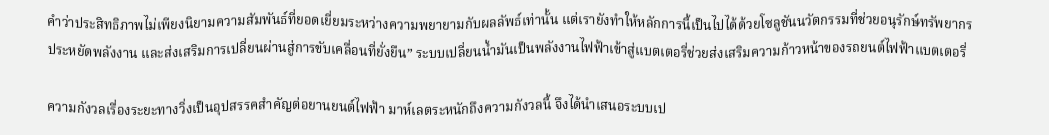คำว่าประสิทธิภาพไม่เพียงนิยามความสัมพันธ์ที่ยอดเยี่ยมระหว่างความพยายามกับผลลัพธ์เท่านั้น แต่เรายังทำให้หลักการนี้เป็นไปได้ด้วยโซลูชันนวัตกรรมที่ช่วยอนุรักษ์ทรัพยากร ประหยัดพลังงาน และส่งเสริมการเปลี่ยนผ่านสู่การขับเคลื่อนที่ยั่งยืน” ระบบเปลี่ยนน้ำมันเป็นพลังงานไฟฟ้าเข้าสู่แบตเตอรี่ช่วยส่งเสริมความก้าวหน้าของรถยนต์ไฟฟ้าแบตเตอรี่

ความกังวลเรื่องระยะทางวิ่งเป็นอุปสรรคสำคัญต่อยานยนต์ไฟฟ้า มาห์เลตระหนักถึงความกังวลนี้ จึงได้นำเสนอระบบเป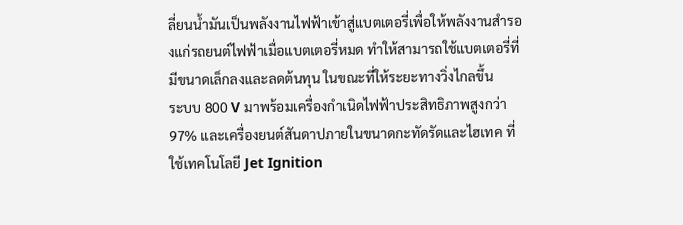ลี่ยนน้ำมันเป็นพลังงานไฟฟ้าเข้าสู่แบตเตอรี่เพื่อให้พลังงานสำรองแก่รถยนต์ไฟฟ้าเมื่อแบตเตอรี่หมด ทำให้สามารถใช้แบตเตอรี่ที่มีขนาดเล็กลงและลดต้นทุน ในขณะที่ให้ระยะทางวิ่งไกลขึ้น
ระบบ 800 V มาพร้อมเครื่องกำเนิดไฟฟ้าประสิทธิภาพสูงกว่า 97% และเครื่องยนต์สันดาปภายในขนาดกะทัดรัดและไฮเทค ที่ใช้เทคโนโลยี Jet Ignition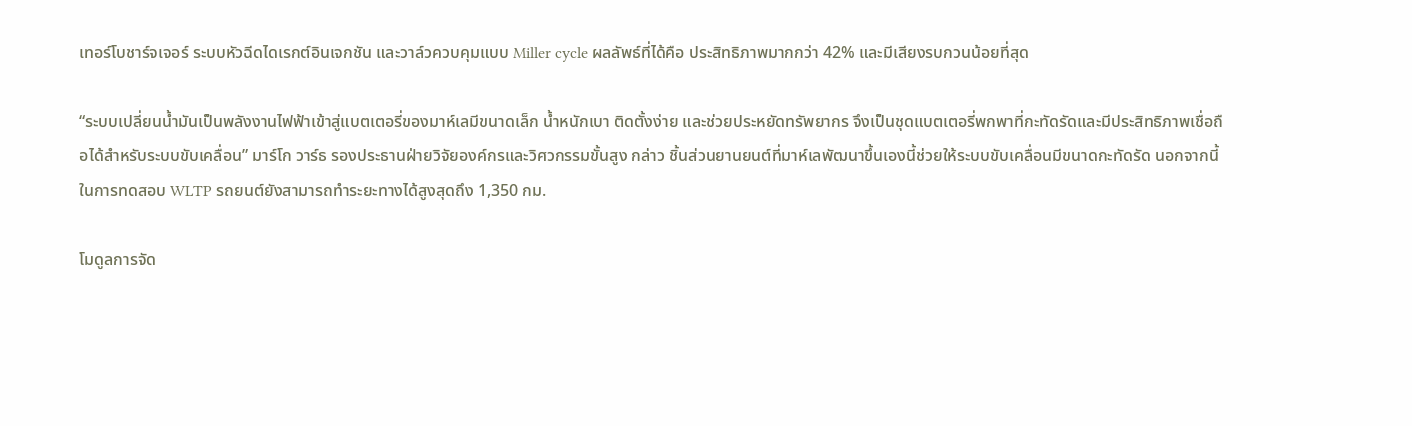เทอร์โบชาร์จเจอร์ ระบบหัวฉีดไดเรกต์อินเจกชัน และวาล์วควบคุมแบบ Miller cycle ผลลัพธ์ที่ได้คือ ประสิทธิภาพมากกว่า 42% และมีเสียงรบกวนน้อยที่สุด

“ระบบเปลี่ยนน้ำมันเป็นพลังงานไฟฟ้าเข้าสู่แบตเตอรี่ของมาห์เลมีขนาดเล็ก น้ำหนักเบา ติดตั้งง่าย และช่วยประหยัดทรัพยากร จึงเป็นชุดแบตเตอรี่พกพาที่กะทัดรัดและมีประสิทธิภาพเชื่อถือได้สำหรับระบบขับเคลื่อน” มาร์โก วาร์ธ รองประธานฝ่ายวิจัยองค์กรและวิศวกรรมขั้นสูง กล่าว ชิ้นส่วนยานยนต์ที่มาห์เลพัฒนาขึ้นเองนี้ช่วยให้ระบบขับเคลื่อนมีขนาดกะทัดรัด นอกจากนี้ในการทดสอบ WLTP รถยนต์ยังสามารถทำระยะทางได้สูงสุดถึง 1,350 กม.

โมดูลการจัด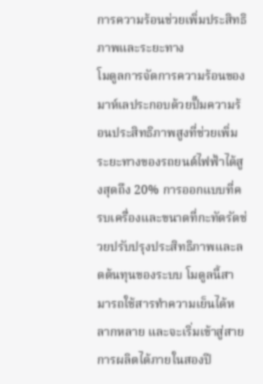การความร้อนช่วยเพิ่มประสิทธิภาพและระยะทาง
โมดูลการจัดการความร้อนของมาห์เลประกอบด้วยปั๊มความร้อนประสิทธิภาพสูงที่ช่วยเพิ่มระยะทางของรถยนต์ไฟฟ้าได้สูงสุดถึง 20% การออกแบบที่ครบเครื่องและขนาดที่กะทัดรัดช่วยปรับปรุงประสิทธิภาพและลดต้นทุนของระบบ โมดูลนี้สามารถใช้สารทำความเย็นได้หลากหลาย และจะเริ่มเข้าสู่สายการผลิตได้ภายในสองปี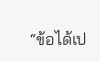“ข้อได้เป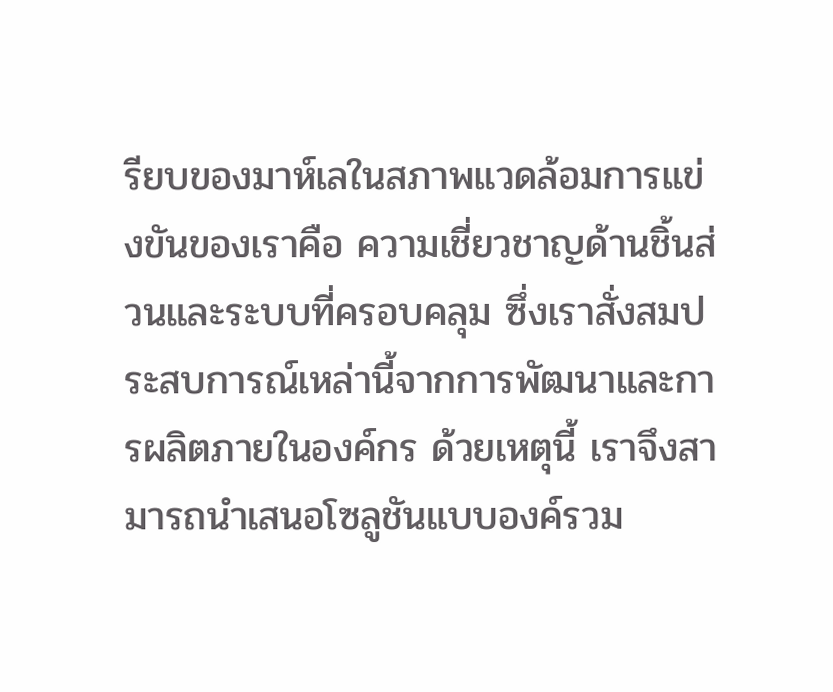รียบของมาห์เลในสภาพแวดล้อมการแข่งขันของเราคือ ความเชี่ยวชาญด้านชิ้นส่วนและระบบที่ครอบคลุม ซึ่งเราสั่งสมประสบการณ์เหล่านี้จากการพัฒนาและการผลิตภายในองค์กร ด้วยเหตุนี้ เราจึงสามารถนำเสนอโซลูชันแบบองค์รวม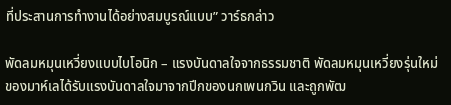ที่ประสานการทำงานได้อย่างสมบูรณ์แบบ” วาร์ธกล่าว

พัดลมหมุนเหวี่ยงแบบไบโอนิก – แรงบันดาลใจจากธรรมชาติ พัดลมหมุนเหวี่ยงรุ่นใหม่ของมาห์เลได้รับแรงบันดาลใจมาจากปีกของนกเพนกวิน และถูกพัฒ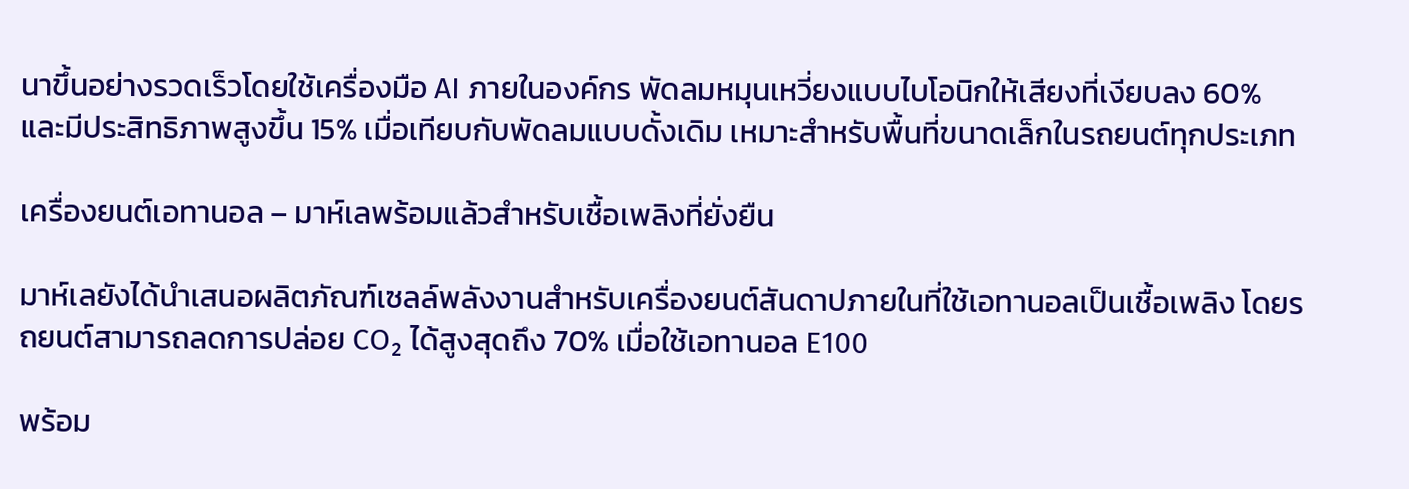นาขึ้นอย่างรวดเร็วโดยใช้เครื่องมือ AI ภายในองค์กร พัดลมหมุนเหวี่ยงแบบไบโอนิกให้เสียงที่เงียบลง 60% และมีประสิทธิภาพสูงขึ้น 15% เมื่อเทียบกับพัดลมแบบดั้งเดิม เหมาะสำหรับพื้นที่ขนาดเล็กในรถยนต์ทุกประเภท

เครื่องยนต์เอทานอล – มาห์เลพร้อมแล้วสำหรับเชื้อเพลิงที่ยั่งยืน

มาห์เลยังได้นำเสนอผลิตภัณฑ์เซลล์พลังงานสำหรับเครื่องยนต์สันดาปภายในที่ใช้เอทานอลเป็นเชื้อเพลิง โดยรถยนต์สามารถลดการปล่อย CO₂ ได้สูงสุดถึง 70% เมื่อใช้เอทานอล E100

พร้อม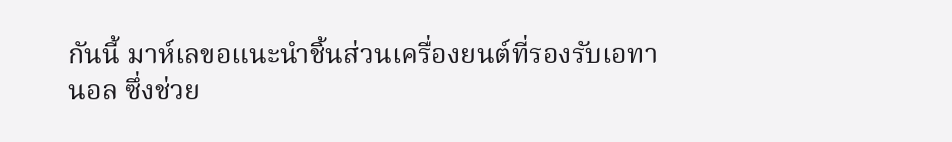กันนี้ มาห์เลขอแนะนำชิ้นส่วนเครื่องยนต์ที่รองรับเอทานอล ซึ่งช่วย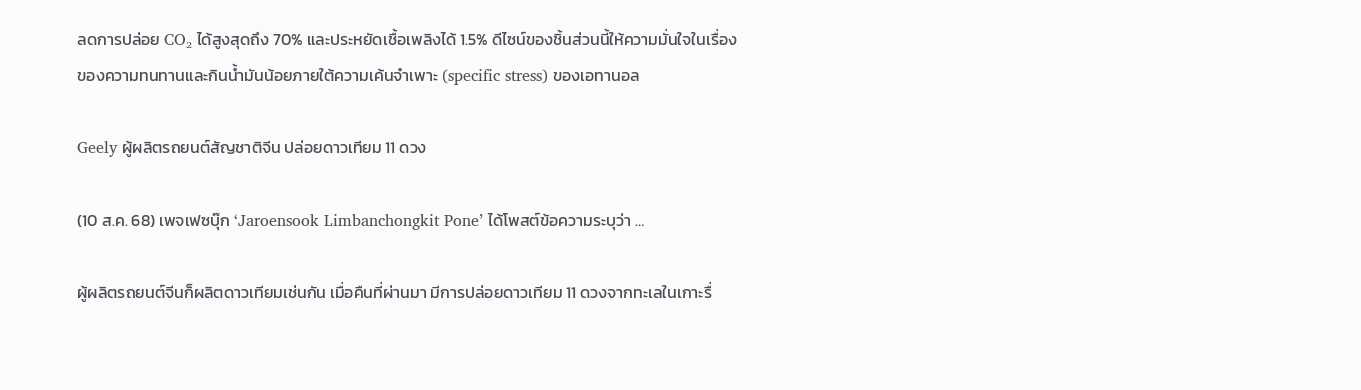ลดการปล่อย CO₂ ได้สูงสุดถึง 70% และประหยัดเชื้อเพลิงได้ 1.5% ดีไซน์ของชิ้นส่วนนี้ให้ความมั่นใจในเรื่องของความทนทานและกินน้ำมันน้อยภายใต้ความเค้นจำเพาะ (specific stress) ของเอทานอล

Geely ผู้ผลิตรถยนต์สัญชาติจีน ปล่อยดาวเทียม 11 ดวง

(10 ส.ค. 68) เพจเฟซบุ๊ก ‘Jaroensook Limbanchongkit Pone’ ได้โพสต์ข้อความระบุว่า …

ผู้ผลิตรถยนต์จีนก็ผลิตดาวเทียมเช่นกัน เมื่อคืนที่ผ่านมา มีการปล่อยดาวเทียม 11 ดวงจากทะเลในเกาะรื่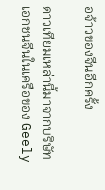อจ้าวของจีนอีกครั้ง

ดาวเทียมเหล่านี้มาจากบริษัทเอกชนจีนในเครือของ Geely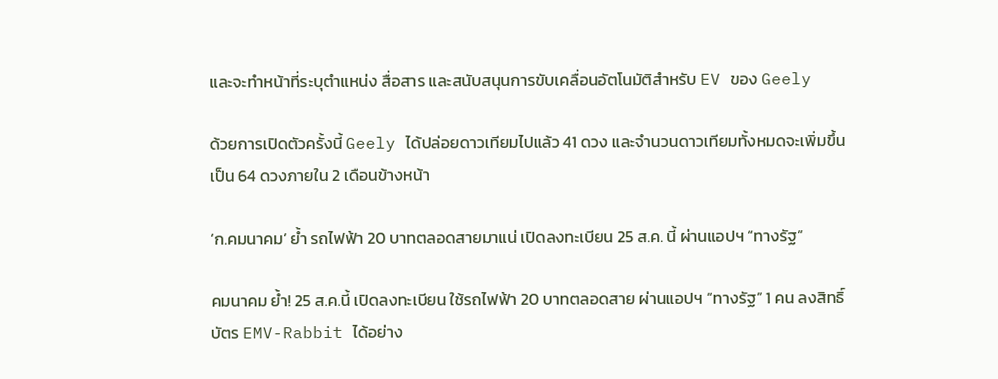และจะทำหน้าที่ระบุตำแหน่ง สื่อสาร และสนับสนุนการขับเคลื่อนอัตโนมัติสำหรับ EV ของ Geely

ด้วยการเปิดตัวครั้งนี้ Geely ได้ปล่อยดาวเทียมไปแล้ว 41 ดวง และจำนวนดาวเทียมทั้งหมดจะเพิ่มขึ้นเป็น 64 ดวงภายใน 2 เดือนข้างหน้า

‘ก.คมนาคม’ ย้ำ รถไฟฟ้า 20 บาทตลอดสายมาแน่ เปิดลงทะเบียน 25 ส.ค. นี้ ผ่านแอปฯ “ทางรัฐ”

คมนาคม ย้ำ! 25 ส.ค.นี้ เปิดลงทะเบียน ใช้รถไฟฟ้า 20 บาทตลอดสาย ผ่านแอปฯ “ทางรัฐ” 1 คน ลงสิทธิ์บัตร EMV-Rabbit ได้อย่าง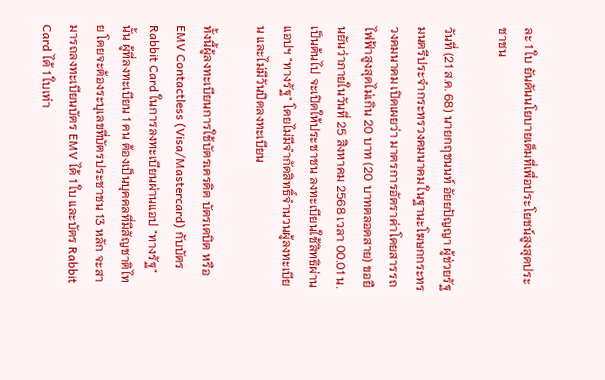ละ 1 ใบ ยันดันนโยบายเต็มที่เพื่อประโยชน์สูงสุดประชาชน

วันที่ (21 ส.ค. 68) นายกฤชนนท์ อัยยปัญญา ผู้ช่วยรัฐมนตรีประจำกระทรวงคมนาคม ในฐานะโฆษกกระทรวงคมนาคม เปิดเผยว่า มาตรการอัตราค่าโดยสารรถไฟฟ้าสูงสุดไม่เกิน 20 บาท (20 บาทตลอดสาย) ขอยืนยันว่าภายในวันที่ 25 สิงหาคม 2568 เวลา 00.01 น. เป็นต้นไป จะเปิดให้ประชาชน ลงทะเบียนใช้สิทธิผ่านแอปฯ "ทางรัฐ" โดยไม่มีจำกัดสิทธิ์จำนวนผู้ลงทะเบียน และไม่มีวันปิดลงทะเบียน

ทั้งนี้ผู้ลงทะเบียนการใช้บัตรเครดิต บัตรเดบิต หรือ EMV Contactless (Visa/Mastercard) กับบัตร Rabbit Card ในการลงทะเบียนผ่านแอป "ทางรัฐ" นั้น ผู้ที่ลงทะเบียน 1 คน ต้องเป็นบุคคลที่มีสัญชาติไทย โดยจะต้องระบุเลขที่บัตรประชาชน 13 หลัก จะสามารถลงทะเบียนบัตร EMV ได้ 1 ใบ และบัตร Rabbit Card ได้ 1 ใบเท่า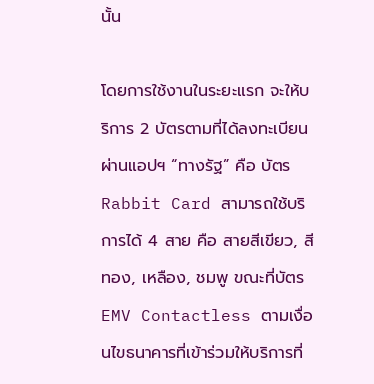นั้น

โดยการใช้งานในระยะแรก จะให้บริการ 2 บัตรตามที่ได้ลงทะเบียนผ่านแอปฯ “ทางรัฐ” คือ บัตร Rabbit Card สามารถใช้บริการได้ 4 สาย คือ สายสีเขียว, สีทอง, เหลือง, ชมพู ขณะที่บัตร EMV Contactless ตามเงื่อนไขธนาคารที่เข้าร่วมให้บริการที่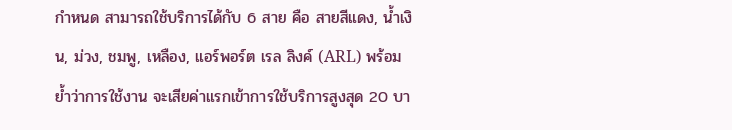กำหนด สามารถใช้บริการได้กับ 6 สาย คือ สายสีแดง, น้ำเงิน, ม่วง, ชมพู, เหลือง, แอร์พอร์ต เรล ลิงค์ (ARL) พร้อมย้ำว่าการใช้งาน จะเสียค่าแรกเข้าการใช้บริการสูงสุด 20 บา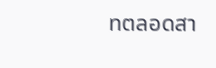ทตลอดสา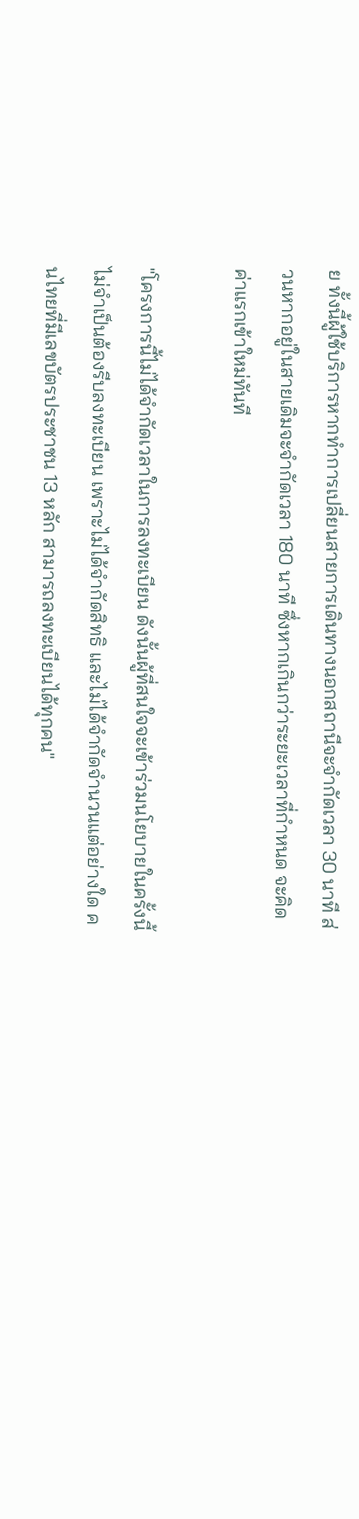ย ทั้งนี้ผู้ใช้บริการหากทำการเปลี่ยนสายการเดินทางนอกสถานีจะจำกัดเวลา 30 นาที ส่วนหากอยู่ในสายเดิมจะจำกัดเวลา 180 นาที ซึ่งหากเกินกว่าระยะเวลาที่กำหนด จะคิดค่าแรกเข้าใหม่ทันที

"โครงการนี้ไม่ได้จำกัดเวลาในการลงทะเบียน ดังนั้นผู้ที่สนใจจะเข้าร่วมนโยบายในครั้งนี้ ไม่จำเป็นต้องรีบลงทะเบียน เพราะไม่ได้จำกัดสิทธิ และไม่ได้จำกัดจำนวนแต่อย่างใด คนไทยที่มีเลขบัตรประชาชน 13 หลัก สามารถลงทะเบียนได้ทุกคน"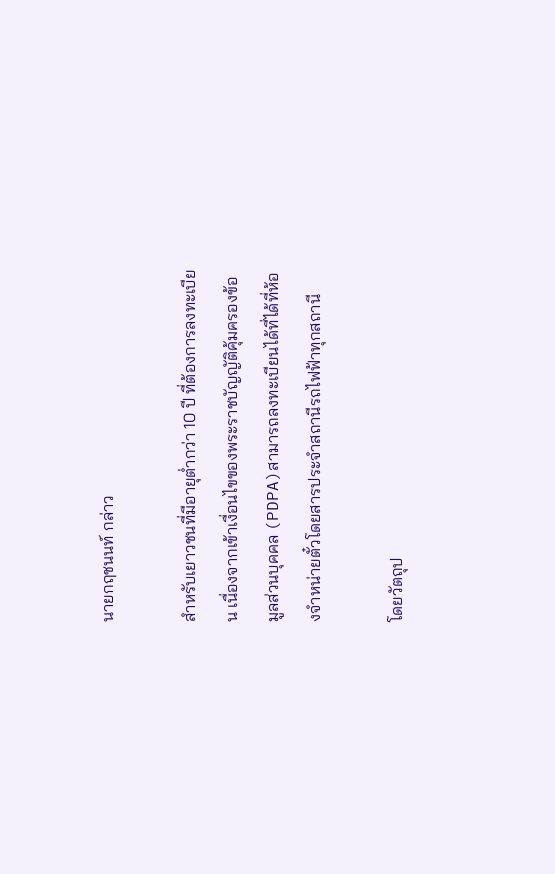นายกฤชนนท์ กล่าว

สำหรับเยาวชนที่มีอายุต่ำกว่า 10 ปี ที่ต้องการลงทะเบียน เนื่องจากเข้าเงื่อนไขของพระราชบัญญัติคุ้มครองข้อมูลส่วนบุคคล (PDPA)สามารถลงทะเบียนได้ที่ได้ที่ห้องจำหน่ายตั๋วโดยสารประจำสถานีรถไฟฟ้าทุกสถานี

โดยวัตถุป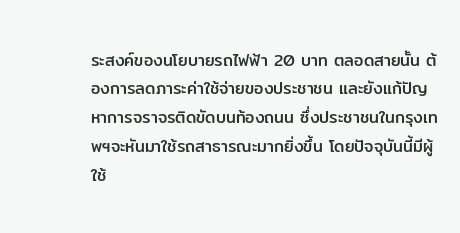ระสงค์ของนโยบายรถไฟฟ้า 20 บาท ตลอดสายนั้น ต้องการลดภาระค่าใช้จ่ายของประชาชน และยังแก้ปัญหาการจราจรติดขัดบนท้องถนน ซึ่งประชาชนในกรุงเทพฯจะหันมาใช้รถสาธารณะมากยิ่งขึ้น โดยปัจจุบันนี้มีผู้ใช้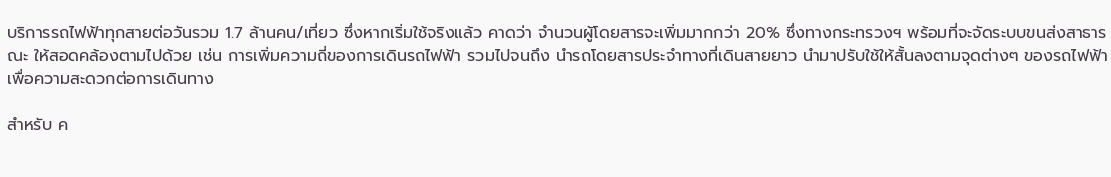บริการรถไฟฟ้าทุกสายต่อวันรวม 1.7 ล้านคน/เที่ยว ซึ่งหากเริ่มใช้จริงแล้ว คาดว่า จำนวนผู้โดยสารจะเพิ่มมากกว่า 20% ซึ่งทางกระทรวงฯ พร้อมที่จะจัดระบบขนส่งสาธารณะ ให้สอดคล้องตามไปด้วย เช่น การเพิ่มความถี่ของการเดินรถไฟฟ้า รวมไปจนถึง นำรถโดยสารประจำทางที่เดินสายยาว นำมาปรับใช้ให้สั้นลงตามจุดต่างๆ ของรถไฟฟ้า เพื่อความสะดวกต่อการเดินทาง

สำหรับ ค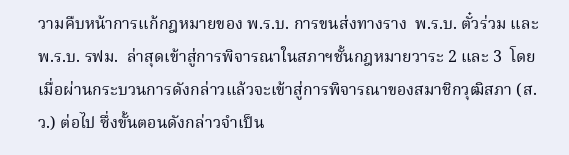วามคืบหน้าการแก้กฎหมายของ พ.ร.บ. การขนส่งทางราง  พ.ร.บ. ตั๋วร่วม และ  พ.ร.บ. รฟม.  ล่าสุดเข้าสู่การพิจารณาในสภาฯชั้นกฎหมายวาระ 2 และ 3  โดยเมื่อผ่านกระบวนการดังกล่าวแล้วจะเข้าสู่การพิจารณาของสมาชิกวุฒิสภา (ส.ว.) ต่อไป ซึ่งขั้นตอนดังกล่าวจำเป็น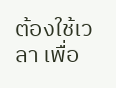ต้องใช้เวลา เพื่อ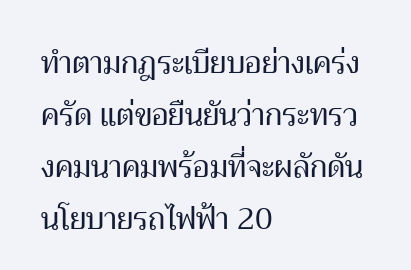ทำตามกฎระเบียบอย่างเคร่งครัด แต่ขอยืนยันว่ากระทรวงคมนาคมพร้อมที่จะผลักดันนโยบายรถไฟฟ้า 20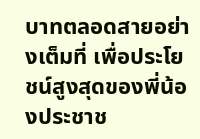บาทตลอดสายอย่างเต็มที่ เพื่อประโยชน์สูงสุดของพี่น้องประชาช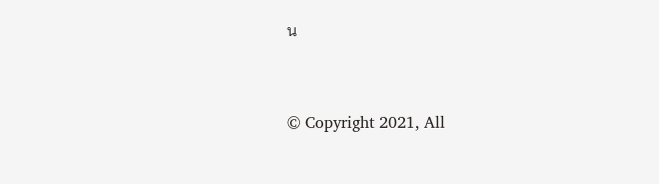น


© Copyright 2021, All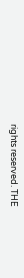rights reserved. THE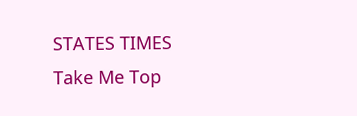STATES TIMES
Take Me Top